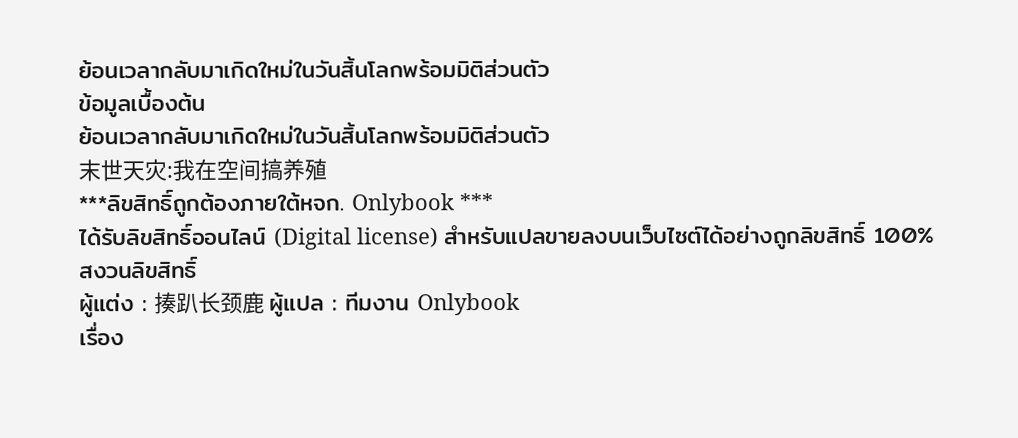ย้อนเวลากลับมาเกิดใหม่ในวันสิ้นโลกพร้อมมิติส่วนตัว
ข้อมูลเบื้องต้น
ย้อนเวลากลับมาเกิดใหม่ในวันสิ้นโลกพร้อมมิติส่วนตัว
末世天灾:我在空间搞养殖
***ลิขสิทธิ์ถูกต้องภายใต้หจก. Onlybook ***
ได้รับลิขสิทธิ์ออนไลน์ (Digital license) สำหรับแปลขายลงบนเว็บไซต์ได้อย่างถูกลิขสิทธิ์ 100%
สงวนลิขสิทธิ์
ผู้แต่ง : 揍趴长颈鹿 ผู้แปล : ทีมงาน Onlybook
เรื่อง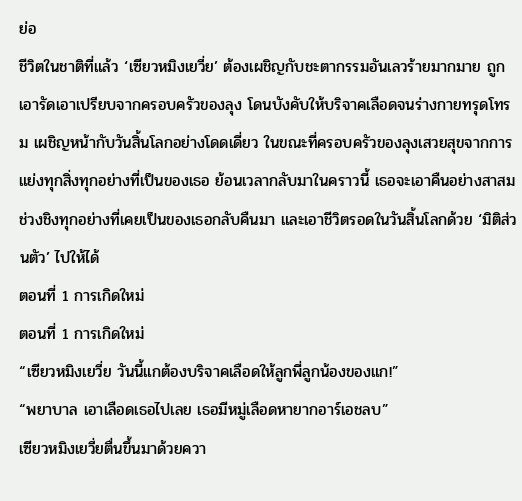ย่อ
ชีวิตในชาติที่แล้ว ‘เซียวหมิงเยวี่ย’ ต้องเผชิญกับชะตากรรมอันเลวร้ายมากมาย ถูกเอารัดเอาเปรียบจากครอบครัวของลุง โดนบังคับให้บริจาคเลือดจนร่างกายทรุดโทรม เผชิญหน้ากับวันสิ้นโลกอย่างโดดเดี่ยว ในขณะที่ครอบครัวของลุงเสวยสุขจากการแย่งทุกสิ่งทุกอย่างที่เป็นของเธอ ย้อนเวลากลับมาในคราวนี้ เธอจะเอาคืนอย่างสาสม ช่วงชิงทุกอย่างที่เคยเป็นของเธอกลับคืนมา และเอาชีวิตรอดในวันสิ้นโลกด้วย ‘มิติส่วนตัว’ ไปให้ได้
ตอนที่ 1 การเกิดใหม่
ตอนที่ 1 การเกิดใหม่
“เซียวหมิงเยวี่ย วันนี้แกต้องบริจาคเลือดให้ลูกพี่ลูกน้องของแก!”
“พยาบาล เอาเลือดเธอไปเลย เธอมีหมู่เลือดหายากอาร์เอชลบ”
เซียวหมิงเยวี่ยตื่นขึ้นมาด้วยควา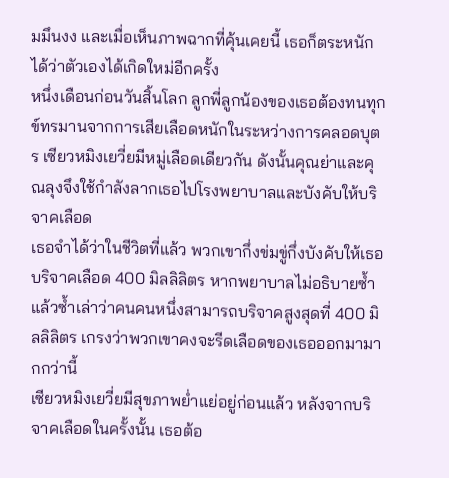มมึนงง และเมื่อเห็นภาพฉากที่คุ้นเคยนี้ เธอก็ตระหนักได้ว่าตัวเองได้เกิดใหม่อีกครั้ง
หนึ่งเดือนก่อนวันสิ้นโลก ลูกพี่ลูกน้องของเธอต้องทนทุกข์ทรมานจากการเสียเลือดหนักในระหว่างการคลอดบุตร เซียวหมิงเยวี่ยมีหมู่เลือดเดียวกัน ดังนั้นคุณย่าและคุณลุงจึงใช้กำลังลากเธอไปโรงพยาบาลและบังคับให้บริจาคเลือด
เธอจำได้ว่าในชีวิตที่แล้ว พวกเขากึ่งข่มขู่กึ่งบังคับให้เธอบริจาคเลือด 400 มิลลิลิตร หากพยาบาลไม่อธิบายซ้ำแล้วซ้ำเล่าว่าคนคนหนึ่งสามารถบริจาคสูงสุดที่ 400 มิลลิลิตร เกรงว่าพวกเขาคงจะรีดเลือดของเธอออกมามากกว่านี้
เซียวหมิงเยวี่ยมีสุขภาพย่ำแย่อยู่ก่อนแล้ว หลังจากบริจาคเลือดในครั้งนั้น เธอต้อ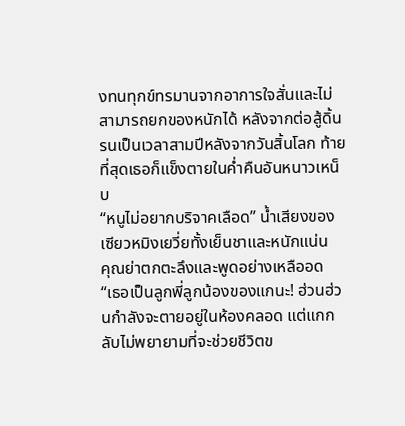งทนทุกข์ทรมานจากอาการใจสั่นและไม่สามารถยกของหนักได้ หลังจากต่อสู้ดิ้นรนเป็นเวลาสามปีหลังจากวันสิ้นโลก ท้ายที่สุดเธอก็แข็งตายในค่ำคืนอันหนาวเหน็บ
“หนูไม่อยากบริจาคเลือด” น้ำเสียงของเซียวหมิงเยวี่ยทั้งเย็นชาและหนักแน่น
คุณย่าตกตะลึงและพูดอย่างเหลืออด
“เธอเป็นลูกพี่ลูกน้องของแกนะ! ฮ่วนฮ่วนกำลังจะตายอยู่ในห้องคลอด แต่แกกลับไม่พยายามที่จะช่วยชีวิตข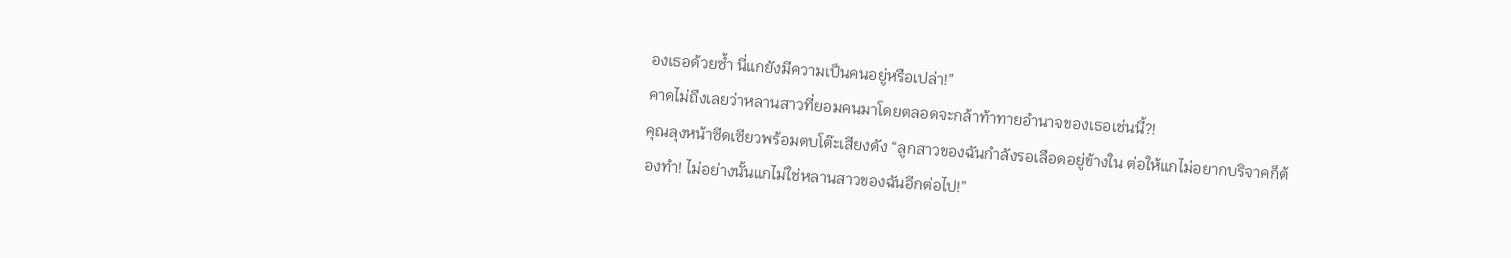องเธอด้วยซ้ำ นี่แกยังมีความเป็นคนอยู่หรือเปล่า!”
คาดไม่ถึงเลยว่าหลานสาวที่ยอมคนมาโดยตลอดจะกล้าท้าทายอำนาจของเธอเช่นนี้?!
คุณลุงหน้าซีดเซียวพร้อมตบโต๊ะเสียงดัง “ลูกสาวของฉันกำลังรอเลือดอยู่ข้างใน ต่อให้แกไม่อยากบริจาคก็ต้องทำ! ไม่อย่างนั้นแกไม่ใช่หลานสาวของฉันอีกต่อไป!”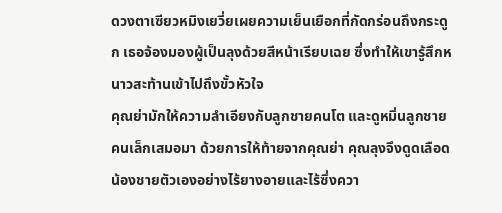ดวงตาเซียวหมิงเยวี่ยเผยความเย็นเยือกที่กัดกร่อนถึงกระดูก เธอจ้องมองผู้เป็นลุงด้วยสีหน้าเรียบเฉย ซึ่งทำให้เขารู้สึกหนาวสะท้านเข้าไปถึงขั้วหัวใจ
คุณย่ามักให้ความลำเอียงกับลูกชายคนโต และดูหมิ่นลูกชายคนเล็กเสมอมา ด้วยการให้ท้ายจากคุณย่า คุณลุงจึงดูดเลือดน้องชายตัวเองอย่างไร้ยางอายและไร้ซึ่งควา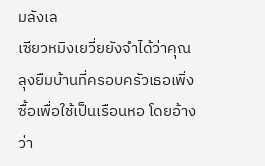มลังเล
เซียวหมิงเยวี่ยยังจำได้ว่าคุณลุงยืมบ้านที่ครอบครัวเธอเพิ่งซื้อเพื่อใช้เป็นเรือนหอ โดยอ้างว่า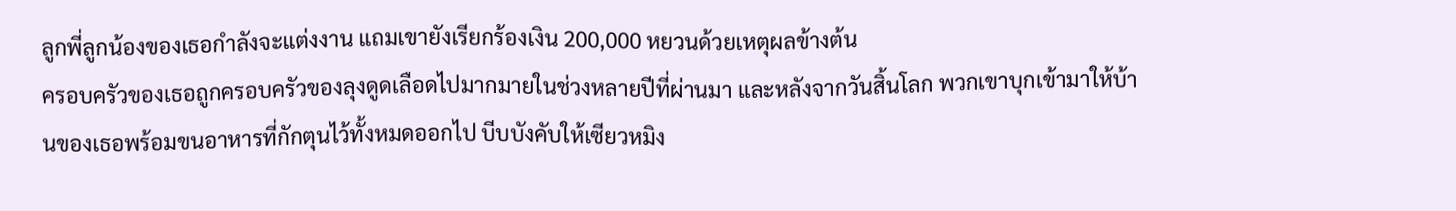ลูกพี่ลูกน้องของเธอกำลังจะแต่งงาน แถมเขายังเรียกร้องเงิน 200,000 หยวนด้วยเหตุผลข้างต้น
ครอบครัวของเธอถูกครอบครัวของลุงดูดเลือดไปมากมายในช่วงหลายปีที่ผ่านมา และหลังจากวันสิ้นโลก พวกเขาบุกเข้ามาให้บ้านของเธอพร้อมขนอาหารที่กักตุนไว้ทั้งหมดออกไป บีบบังคับให้เซียวหมิง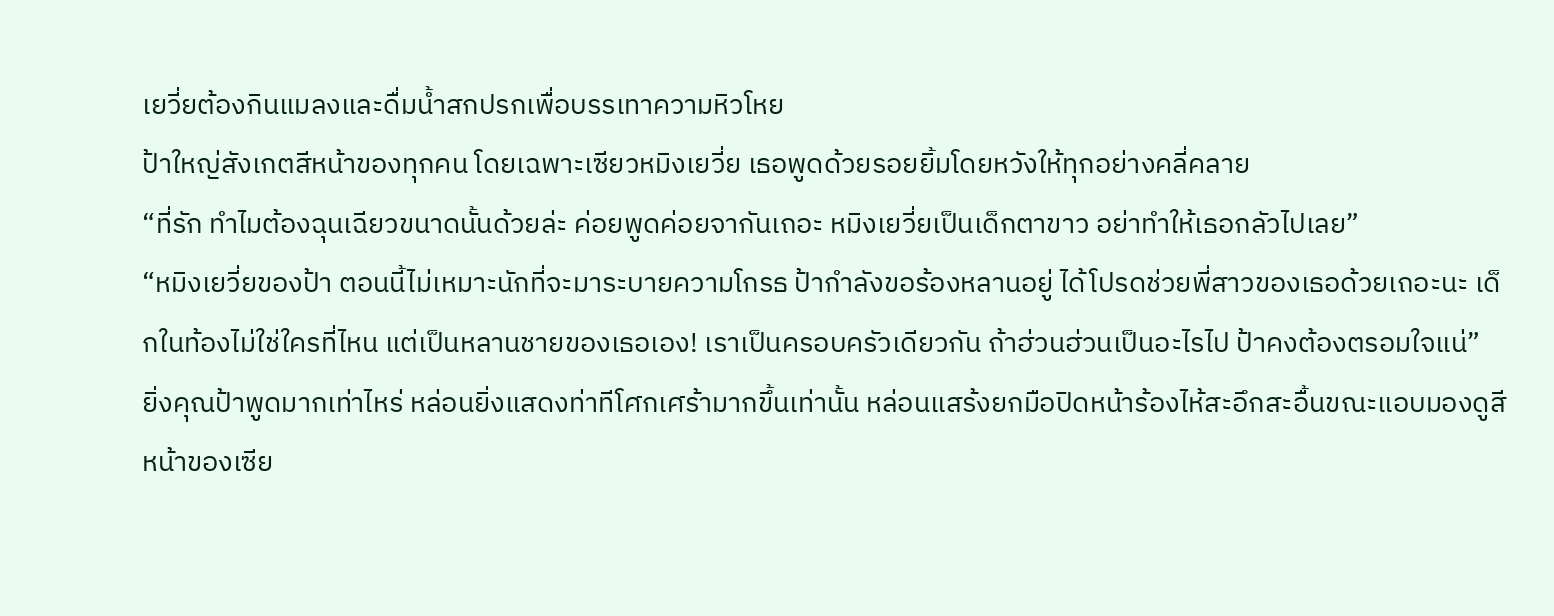เยวี่ยต้องกินแมลงและดื่มน้ำสกปรกเพื่อบรรเทาความหิวโหย
ป้าใหญ่สังเกตสีหน้าของทุกคน โดยเฉพาะเซียวหมิงเยวี่ย เธอพูดด้วยรอยยิ้มโดยหวังให้ทุกอย่างคลี่คลาย
“ที่รัก ทำไมต้องฉุนเฉียวขนาดนั้นด้วยล่ะ ค่อยพูดค่อยจากันเถอะ หมิงเยวี่ยเป็นเด็กตาขาว อย่าทำให้เธอกลัวไปเลย”
“หมิงเยวี่ยของป้า ตอนนี้ไม่เหมาะนักที่จะมาระบายความโกรธ ป้ากำลังขอร้องหลานอยู่ ได้โปรดช่วยพี่สาวของเธอด้วยเถอะนะ เด็กในท้องไม่ใช่ใครที่ไหน แต่เป็นหลานชายของเธอเอง! เราเป็นครอบครัวเดียวกัน ถ้าฮ่วนฮ่วนเป็นอะไรไป ป้าคงต้องตรอมใจแน่”
ยิ่งคุณป้าพูดมากเท่าไหร่ หล่อนยิ่งแสดงท่าทีโศกเศร้ามากขึ้นเท่านั้น หล่อนแสร้งยกมือปิดหน้าร้องไห้สะอึกสะอื้นขณะแอบมองดูสีหน้าของเซีย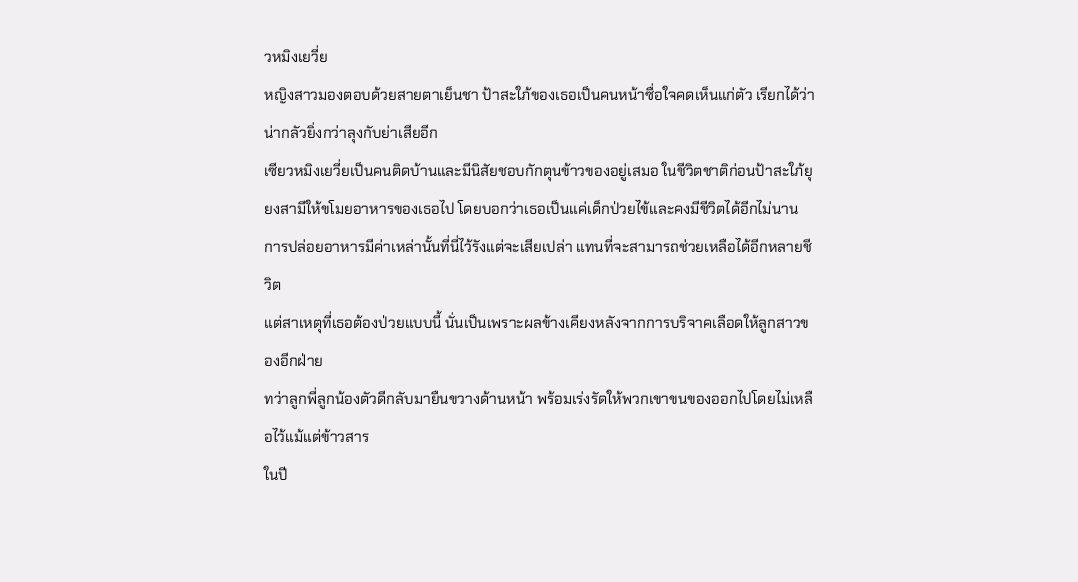วหมิงเยวี่ย
หญิงสาวมองตอบด้วยสายตาเย็นชา ป้าสะใภ้ของเธอเป็นคนหน้าซื่อใจคดเห็นแก่ตัว เรียกได้ว่าน่ากลัวยิ่งกว่าลุงกับย่าเสียอีก
เซียวหมิงเยวี่ยเป็นคนติดบ้านและมีนิสัยชอบกักตุนข้าวของอยู่เสมอ ในชีวิตชาติก่อนป้าสะใภ้ยุยงสามีให้ขโมยอาหารของเธอไป โดยบอกว่าเธอเป็นแค่เด็กป่วยไข้และคงมีชีวิตได้อีกไม่นาน การปล่อยอาหารมีค่าเหล่านั้นที่นี่ไว้รังแต่จะเสียเปล่า แทนที่จะสามารถช่วยเหลือได้อีกหลายชีวิต
แต่สาเหตุที่เธอต้องป่วยแบบนี้ นั่นเป็นเพราะผลข้างเคียงหลังจากการบริจาคเลือดให้ลูกสาวของอีกฝ่าย
ทว่าลูกพี่ลูกน้องตัวดีกลับมายืนขวางด้านหน้า พร้อมเร่งรัดให้พวกเขาขนของออกไปโดยไม่เหลือไว้แม้แต่ข้าวสาร
ในปี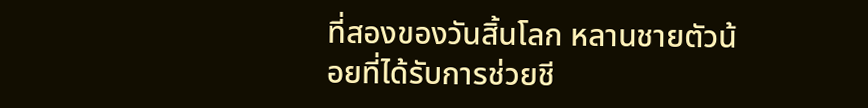ที่สองของวันสิ้นโลก หลานชายตัวน้อยที่ได้รับการช่วยชี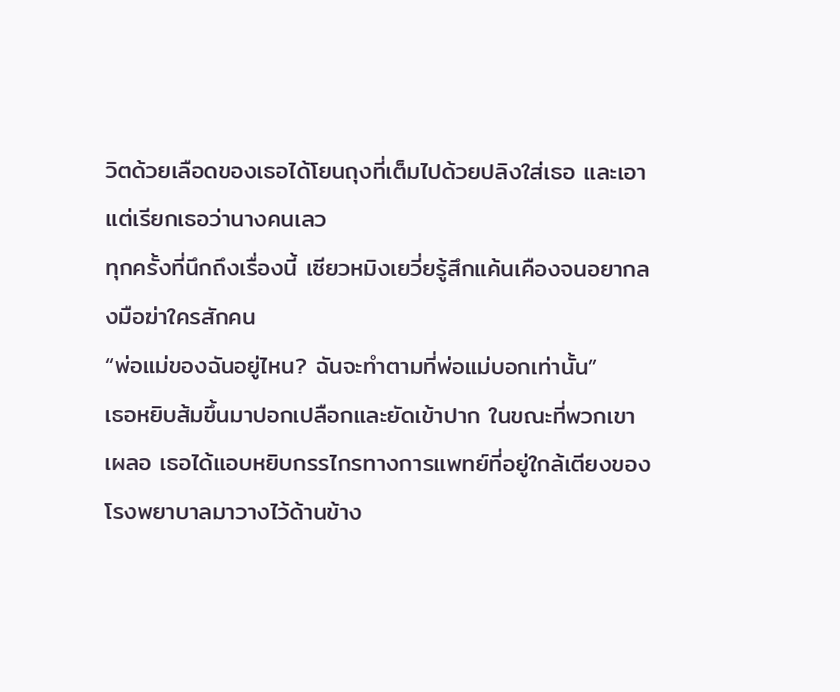วิตด้วยเลือดของเธอได้โยนถุงที่เต็มไปด้วยปลิงใส่เธอ และเอาแต่เรียกเธอว่านางคนเลว
ทุกครั้งที่นึกถึงเรื่องนี้ เซียวหมิงเยวี่ยรู้สึกแค้นเคืองจนอยากลงมือฆ่าใครสักคน
“พ่อแม่ของฉันอยู่ไหน? ฉันจะทำตามที่พ่อแม่บอกเท่านั้น”
เธอหยิบส้มขึ้นมาปอกเปลือกและยัดเข้าปาก ในขณะที่พวกเขาเผลอ เธอได้แอบหยิบกรรไกรทางการแพทย์ที่อยู่ใกล้เตียงของโรงพยาบาลมาวางไว้ด้านข้าง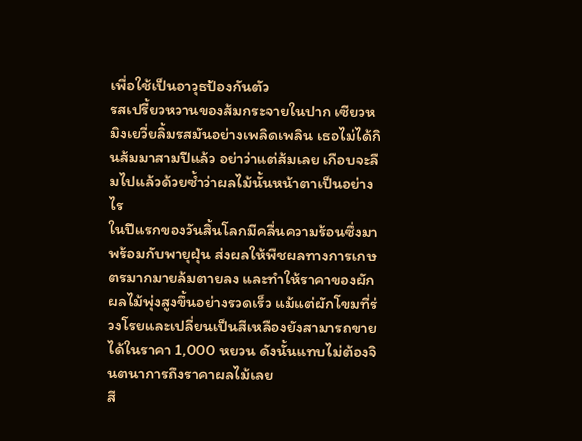เพื่อใช้เป็นอาวุธป้องกันตัว
รสเปรี้ยวหวานของส้มกระจายในปาก เซียวหมิงเยวี่ยลิ้มรสมันอย่างเพลิดเพลิน เธอไม่ได้กินส้มมาสามปีแล้ว อย่าว่าแต่ส้มเลย เกือบจะลืมไปแล้วด้วยซ้ำว่าผลไม้นั้นหน้าตาเป็นอย่างไร
ในปีแรกของวันสิ้นโลกมีคลื่นความร้อนซึ่งมาพร้อมกับพายุฝุ่น ส่งผลให้พืชผลทางการเกษตรมากมายล้มตายลง และทำให้ราคาของผักผลไม้พุ่งสูงขึ้นอย่างรวดเร็ว แม้แต่ผักโขมที่ร่วงโรยและเปลี่ยนเป็นสีเหลืองยังสามารถขายได้ในราคา 1,000 หยวน ดังนั้นแทบไม่ต้องจินตนาการถึงราคาผลไม้เลย
สี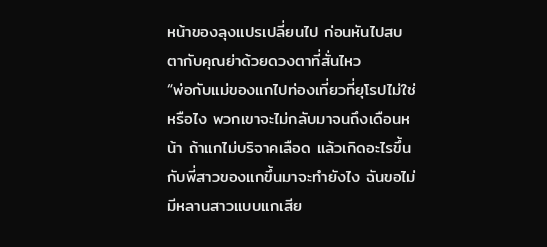หน้าของลุงแปรเปลี่ยนไป ก่อนหันไปสบตากับคุณย่าด้วยดวงตาที่สั่นไหว
“พ่อกับแม่ของแกไปท่องเที่ยวที่ยุโรปไม่ใช่หรือไง พวกเขาจะไม่กลับมาจนถึงเดือนหน้า ถ้าแกไม่บริจาคเลือด แล้วเกิดอะไรขึ้นกับพี่สาวของแกขึ้นมาจะทำยังไง ฉันขอไม่มีหลานสาวแบบแกเสีย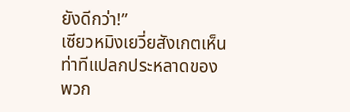ยังดีกว่า!”
เซียวหมิงเยวี่ยสังเกตเห็นท่าทีแปลกประหลาดของพวก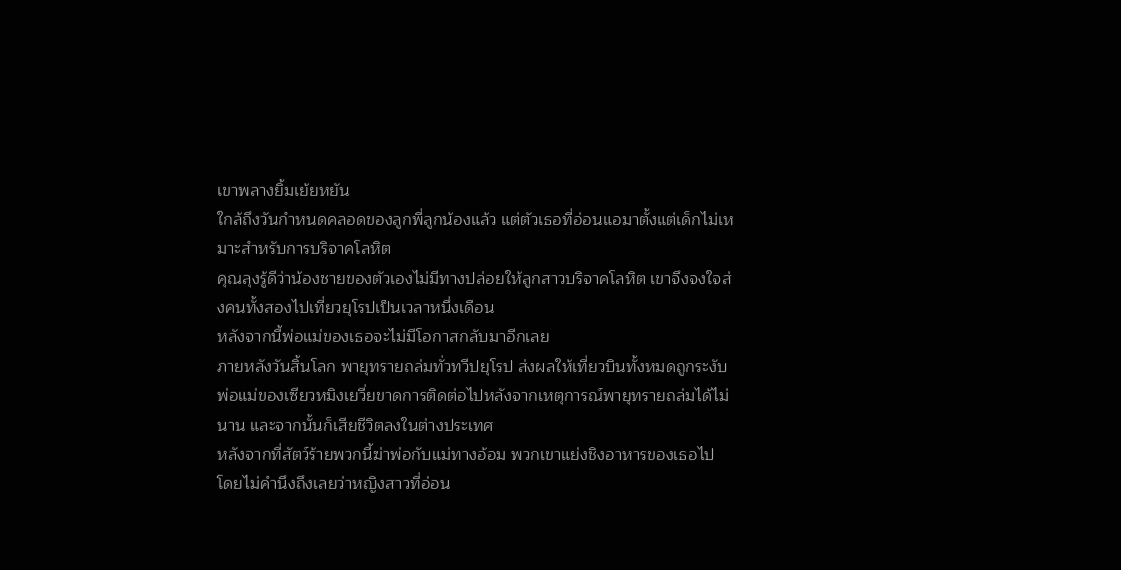เขาพลางยิ้มเย้ยหยัน
ใกล้ถึงวันกำหนดคลอดของลูกพี่ลูกน้องแล้ว แต่ตัวเธอที่อ่อนแอมาตั้งแต่เด็กไม่เหมาะสำหรับการบริจาคโลหิต
คุณลุงรู้ดีว่าน้องชายของตัวเองไม่มีทางปล่อยให้ลูกสาวบริจาคโลหิต เขาจึงจงใจส่งคนทั้งสองไปเที่ยวยุโรปเป็นเวลาหนึ่งเดือน
หลังจากนี้พ่อแม่ของเธอจะไม่มีโอกาสกลับมาอีกเลย
ภายหลังวันสิ้นโลก พายุทรายถล่มทั่วทวีปยุโรป ส่งผลให้เที่ยวบินทั้งหมดถูกระงับ พ่อแม่ของเซียวหมิงเยวี่ยขาดการติดต่อไปหลังจากเหตุการณ์พายุทรายถล่มได้ไม่นาน และจากนั้นก็เสียชีวิตลงในต่างประเทศ
หลังจากที่สัตว์ร้ายพวกนี้ฆ่าพ่อกับแม่ทางอ้อม พวกเขาแย่งชิงอาหารของเธอไป โดยไม่คำนึงถึงเลยว่าหญิงสาวที่อ่อน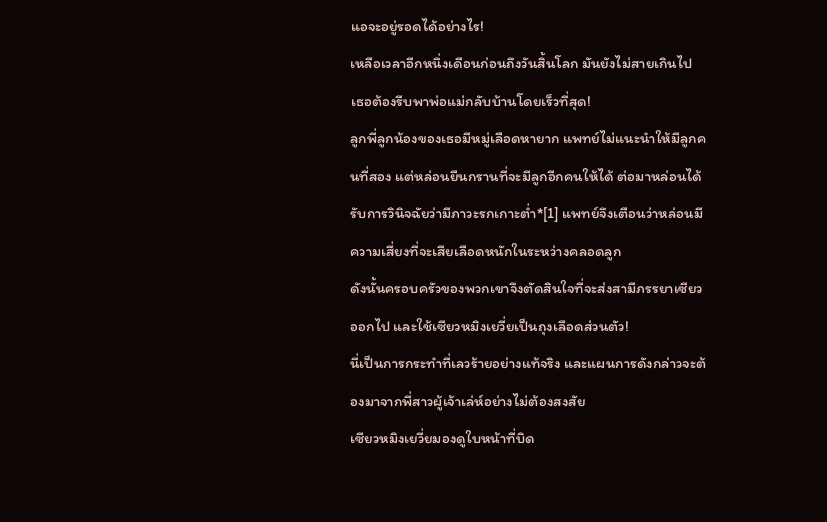แอจะอยู่รอดได้อย่างไร!
เหลือเวลาอีกหนึ่งเดือนก่อนถึงวันสิ้นโลก มันยังไม่สายเกินไป เธอต้องรีบพาพ่อแม่กลับบ้านโดยเร็วที่สุด!
ลูกพี่ลูกน้องของเธอมีหมู่เลือดหายาก แพทย์ไม่แนะนำให้มีลูกคนที่สอง แต่หล่อนยืนกรานที่จะมีลูกอีกคนให้ได้ ต่อมาหล่อนได้รับการวินิจฉัยว่ามีภาวะรกเกาะต่ำ*[1] แพทย์จึงเตือนว่าหล่อนมีความเสี่ยงที่จะเสียเลือดหนักในระหว่างคลอดลูก
ดังนั้นครอบครัวของพวกเขาจึงตัดสินใจที่จะส่งสามีภรรยาเซียวออกไป และใช้เซียวหมิงเยวี่ยเป็นถุงเลือดส่วนตัว!
นี่เป็นการกระทำที่เลวร้ายอย่างแท้จริง และแผนการดังกล่าวจะต้องมาจากพี่สาวผู้เจ้าเล่ห์อย่างไม่ต้องสงสัย
เซียวหมิงเยวี่ยมองดูใบหน้าที่บิด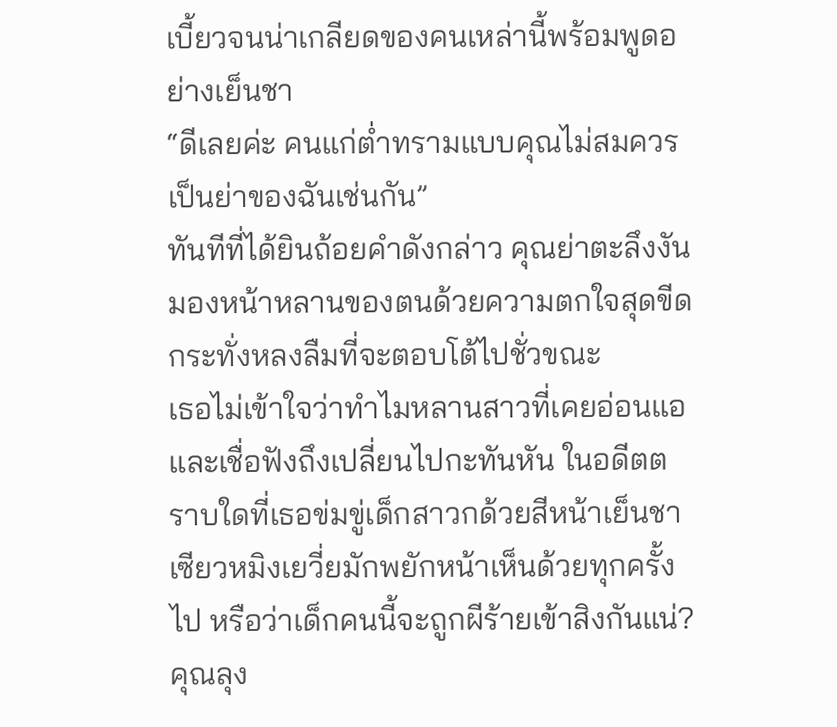เบี้ยวจนน่าเกลียดของคนเหล่านี้พร้อมพูดอย่างเย็นชา
“ดีเลยค่ะ คนแก่ต่ำทรามแบบคุณไม่สมควรเป็นย่าของฉันเช่นกัน”
ทันทีที่ได้ยินถ้อยคำดังกล่าว คุณย่าตะลึงงัน มองหน้าหลานของตนด้วยความตกใจสุดขีด กระทั่งหลงลืมที่จะตอบโต้ไปชั่วขณะ
เธอไม่เข้าใจว่าทำไมหลานสาวที่เคยอ่อนแอและเชื่อฟังถึงเปลี่ยนไปกะทันหัน ในอดีตตราบใดที่เธอข่มขู่เด็กสาวกด้วยสีหน้าเย็นชา เซียวหมิงเยวี่ยมักพยักหน้าเห็นด้วยทุกครั้งไป หรือว่าเด็กคนนี้จะถูกผีร้ายเข้าสิงกันแน่?
คุณลุง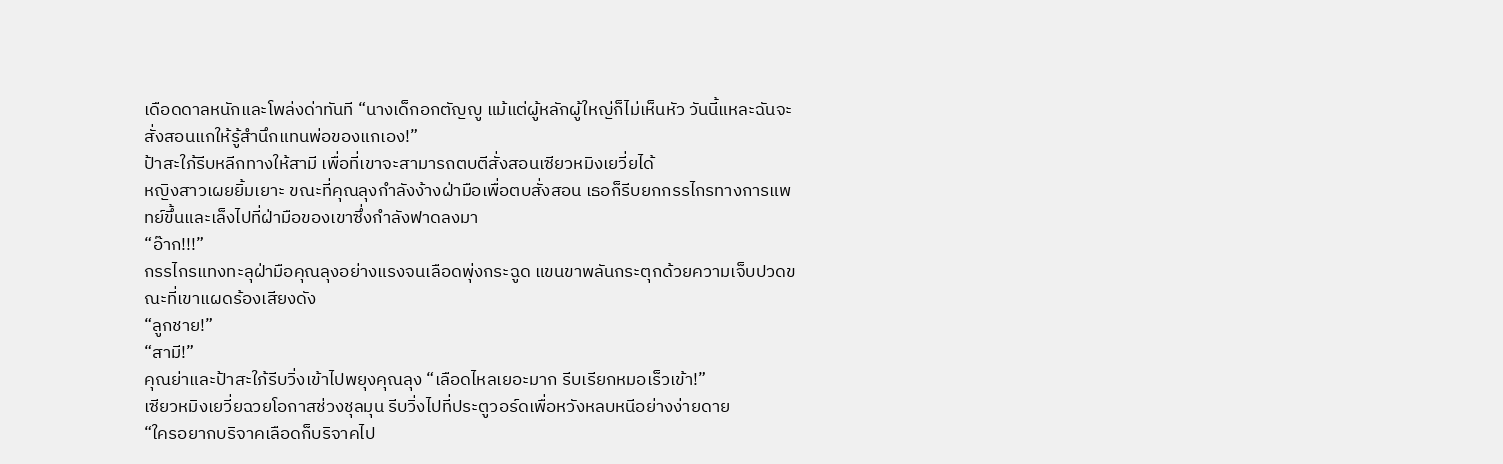เดือดดาลหนักและโพล่งด่าทันที “นางเด็กอกตัญญู แม้แต่ผู้หลักผู้ใหญ่ก็ไม่เห็นหัว วันนี้แหละฉันจะสั่งสอนแกให้รู้สำนึกแทนพ่อของแกเอง!”
ป้าสะใภ้รีบหลีกทางให้สามี เพื่อที่เขาจะสามารถตบตีสั่งสอนเซียวหมิงเยวี่ยได้
หญิงสาวเผยยิ้มเยาะ ขณะที่คุณลุงกำลังง้างฝ่ามือเพื่อตบสั่งสอน เธอก็รีบยกกรรไกรทางการแพทย์ขึ้นและเล็งไปที่ฝ่ามือของเขาซึ่งกำลังฟาดลงมา
“อ๊าก!!!”
กรรไกรแทงทะลุฝ่ามือคุณลุงอย่างแรงจนเลือดพุ่งกระฉูด แขนขาพลันกระตุกด้วยความเจ็บปวดขณะที่เขาแผดร้องเสียงดัง
“ลูกชาย!”
“สามี!”
คุณย่าและป้าสะใภ้รีบวิ่งเข้าไปพยุงคุณลุง “เลือดไหลเยอะมาก รีบเรียกหมอเร็วเข้า!”
เซียวหมิงเยวี่ยฉวยโอกาสช่วงชุลมุน รีบวิ่งไปที่ประตูวอร์ดเพื่อหวังหลบหนีอย่างง่ายดาย
“ใครอยากบริจาคเลือดก็บริจาคไป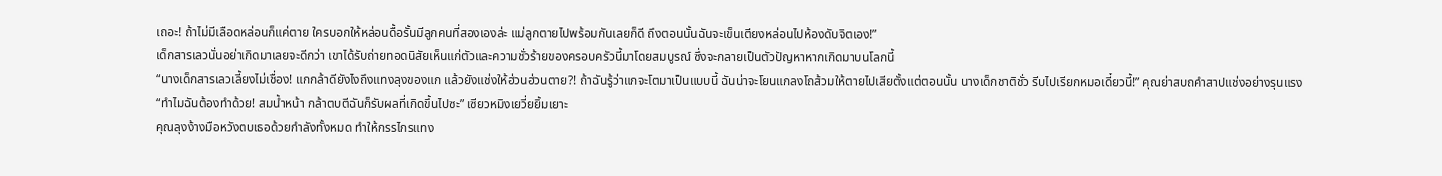เถอะ! ถ้าไม่มีเลือดหล่อนก็แค่ตาย ใครบอกให้หล่อนดื้อรั้นมีลูกคนที่สองเองล่ะ แม่ลูกตายไปพร้อมกันเลยก็ดี ถึงตอนนั้นฉันจะเข็นเตียงหล่อนไปห้องดับจิตเอง!”
เด็กสารเลวนั่นอย่าเกิดมาเลยจะดีกว่า เขาได้รับถ่ายทอดนิสัยเห็นแก่ตัวและความชั่วร้ายของครอบครัวนี้มาโดยสมบูรณ์ ซึ่งจะกลายเป็นตัวปัญหาหากเกิดมาบนโลกนี้
“นางเด็กสารเลวเลี้ยงไม่เชื่อง! แกกล้าดียังไงถึงแทงลุงของแก แล้วยังแช่งให้ฮ่วนฮ่วนตาย?! ถ้าฉันรู้ว่าแกจะโตมาเป็นแบบนี้ ฉันน่าจะโยนแกลงโถส้วมให้ตายไปเสียตั้งแต่ตอนนั้น นางเด็กชาติชั่ว รีบไปเรียกหมอเดี๋ยวนี้!” คุณย่าสบถคำสาปแช่งอย่างรุนแรง
“ทำไมฉันต้องทำด้วย! สมน้ำหน้า กล้าตบตีฉันก็รับผลที่เกิดขึ้นไปซะ” เซียวหมิงเยวี่ยยิ้มเยาะ
คุณลุงง้างมือหวังตบเธอด้วยกำลังทั้งหมด ทำให้กรรไกรแทง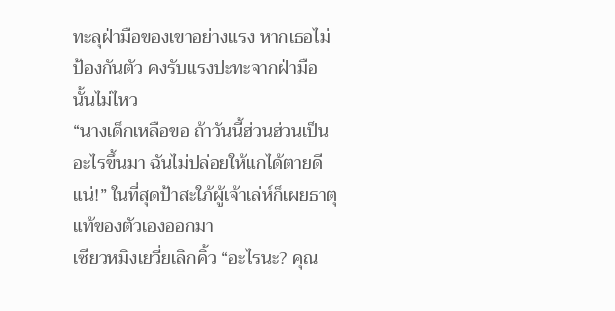ทะลุฝ่ามือของเขาอย่างแรง หากเธอไม่ป้องกันตัว คงรับแรงปะทะจากฝ่ามือนั้นไม่ไหว
“นางเด็กเหลือขอ ถ้าวันนี้ฮ่วนฮ่วนเป็นอะไรขึ้นมา ฉันไม่ปล่อยให้แกได้ตายดีแน่!” ในที่สุดป้าสะใภ้ผู้เจ้าเล่ห์ก็เผยธาตุแท้ของตัวเองออกมา
เซียวหมิงเยวี่ยเลิกคิ้ว “อะไรนะ? คุณ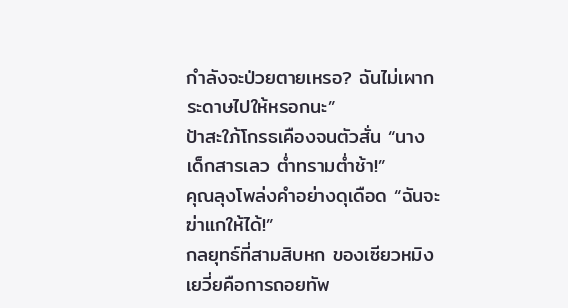กำลังจะป่วยตายเหรอ? ฉันไม่เผากระดาษไปให้หรอกนะ”
ป้าสะใภ้โกรธเคืองจนตัวสั่น “นางเด็กสารเลว ต่ำทรามต่ำช้า!”
คุณลุงโพล่งคำอย่างดุเดือด “ฉันจะฆ่าแกให้ได้!”
กลยุทธ์ที่สามสิบหก ของเซียวหมิงเยวี่ยคือการถอยทัพ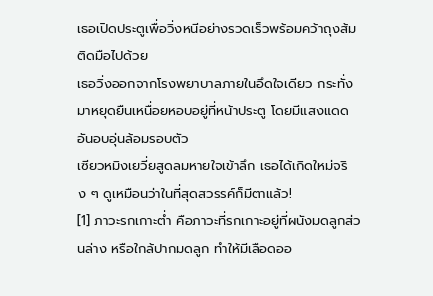เธอเปิดประตูเพื่อวิ่งหนีอย่างรวดเร็วพร้อมคว้าถุงส้มติดมือไปด้วย
เธอวิ่งออกจากโรงพยาบาลภายในอึดใจเดียว กระทั่งมาหยุดยืนเหนื่อยหอบอยู่ที่หน้าประตู โดยมีแสงแดดอันอบอุ่นล้อมรอบตัว
เซียวหมิงเยวี่ยสูดลมหายใจเข้าลึก เธอได้เกิดใหม่จริง ๆ ดูเหมือนว่าในที่สุดสวรรค์ก็มีตาแล้ว!
[1] ภาวะรกเกาะต่ำ คือภาวะที่รกเกาะอยู่ที่ผนังมดลูกส่วนล่าง หรือใกล้ปากมดลูก ทำให้มีเลือดออ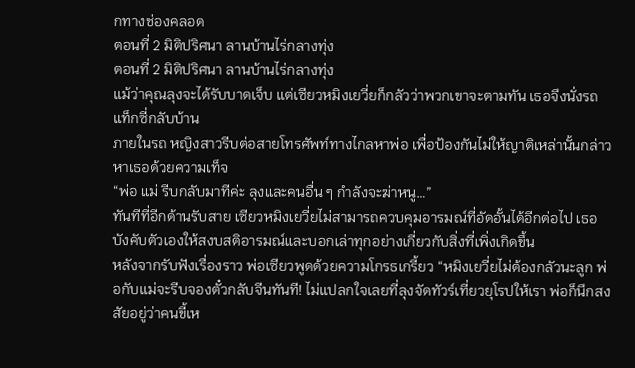กทางช่องคลอด
ตอนที่ 2 มิติปริศนา ลานบ้านไร่กลางทุ่ง
ตอนที่ 2 มิติปริศนา ลานบ้านไร่กลางทุ่ง
แม้ว่าคุณลุงจะได้รับบาดเจ็บ แต่เซียวหมิงเยวี่ยก็กลัวว่าพวกเขาจะตามทัน เธอจึงนั่งรถแท็กซี่กลับบ้าน
ภายในรถ หญิงสาวรีบต่อสายโทรศัพท์ทางไกลหาพ่อ เพื่อป้องกันไม่ให้ญาติเหล่านั้นกล่าวหาเธอด้วยความเท็จ
“พ่อ แม่ รีบกลับมาทีค่ะ ลุงและคนอื่น ๆ กำลังจะฆ่าหนู…”
ทันทีที่อีกด้านรับสาย เซียวหมิงเยวี่ยไม่สามารถควบคุมอารมณ์ที่อัดอั้นได้อีกต่อไป เธอบังคับตัวเองให้สงบสติอารมณ์และบอกเล่าทุกอย่างเกี่ยวกับสิ่งที่เพิ่งเกิดขึ้น
หลังจากรับฟังเรื่องราว พ่อเซียวพูดด้วยความโกรธเกรี้ยว “หมิงเยวี่ยไม่ต้องกลัวนะลูก พ่อกับแม่จะรีบจองตั๋วกลับจีนทันที! ไม่แปลกใจเลยที่ลุงจัดทัวร์เที่ยวยุโรปให้เรา พ่อก็นึกสงสัยอยู่ว่าคนขี้เห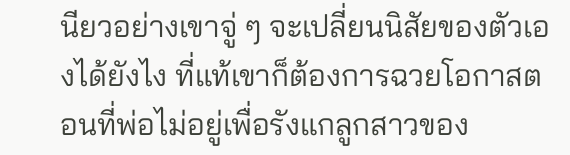นียวอย่างเขาจู่ ๆ จะเปลี่ยนนิสัยของตัวเองได้ยังไง ที่แท้เขาก็ต้องการฉวยโอกาสตอนที่พ่อไม่อยู่เพื่อรังแกลูกสาวของ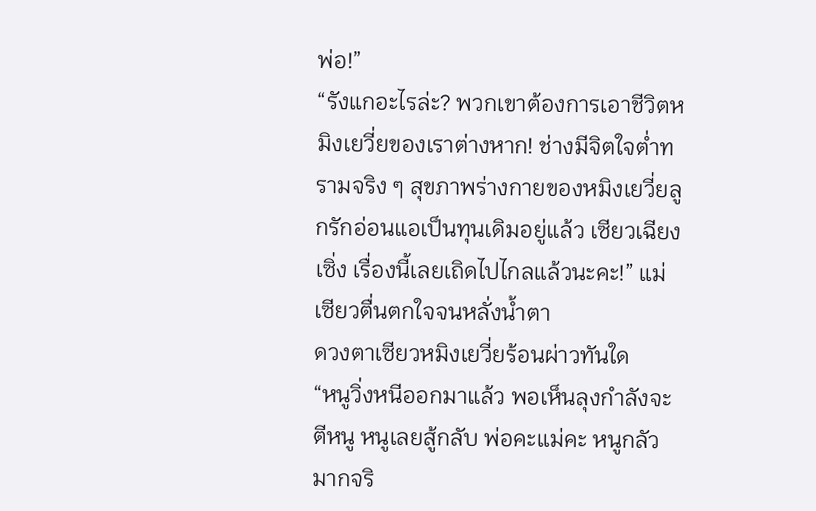พ่อ!”
“รังแกอะไรล่ะ? พวกเขาต้องการเอาชีวิตหมิงเยวี่ยของเราต่างหาก! ช่างมีจิตใจต่ำทรามจริง ๆ สุขภาพร่างกายของหมิงเยวี่ยลูกรักอ่อนแอเป็นทุนเดิมอยู่แล้ว เซียวเฉียงเซิ่ง เรื่องนี้เลยเถิดไปไกลแล้วนะคะ!” แม่เซียวตื่นตกใจจนหลั่งน้ำตา
ดวงตาเซียวหมิงเยวี่ยร้อนผ่าวทันใด
“หนูวิ่งหนีออกมาแล้ว พอเห็นลุงกำลังจะตีหนู หนูเลยสู้กลับ พ่อคะแม่คะ หนูกลัวมากจริ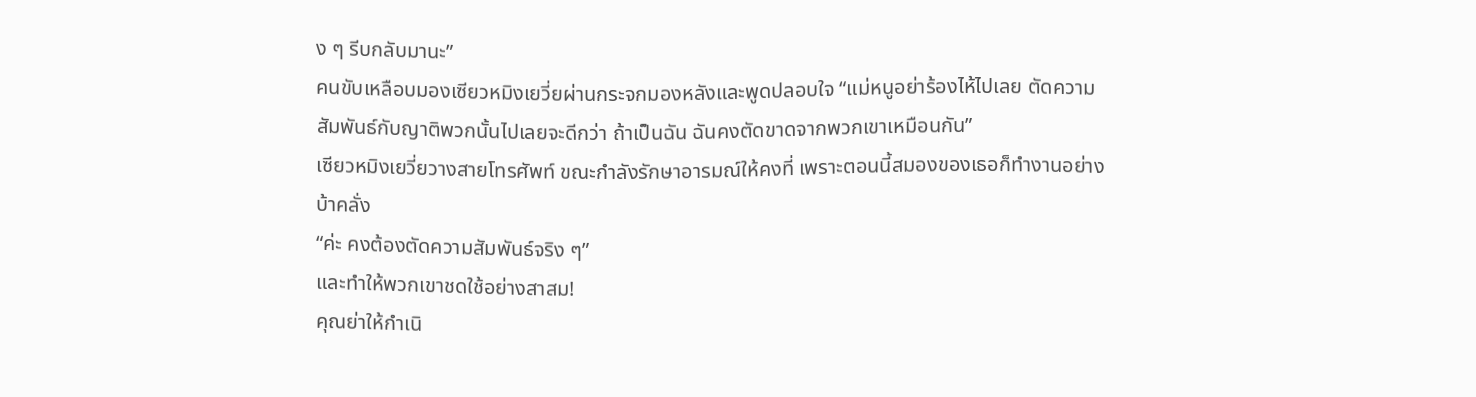ง ๆ รีบกลับมานะ”
คนขับเหลือบมองเซียวหมิงเยวี่ยผ่านกระจกมองหลังและพูดปลอบใจ “แม่หนูอย่าร้องไห้ไปเลย ตัดความสัมพันธ์กับญาติพวกนั้นไปเลยจะดีกว่า ถ้าเป็นฉัน ฉันคงตัดขาดจากพวกเขาเหมือนกัน”
เซียวหมิงเยวี่ยวางสายโทรศัพท์ ขณะกำลังรักษาอารมณ์ให้คงที่ เพราะตอนนี้สมองของเธอก็ทำงานอย่างบ้าคลั่ง
“ค่ะ คงต้องตัดความสัมพันธ์จริง ๆ”
และทำให้พวกเขาชดใช้อย่างสาสม!
คุณย่าให้กำเนิ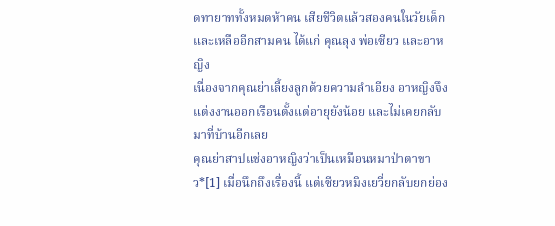ดทายาททั้งหมดห้าคน เสียชีวิตแล้วสองคนในวัยเด็ก และเหลืออีกสามคน ได้แก่ คุณลุง พ่อเซียว และอาหญิง
เนื่องจากคุณย่าเลี้ยงลูกด้วยความลำเอียง อาหญิงจึงแต่งงานออกเรือนตั้งแต่อายุยังน้อย และไม่เคยกลับมาที่บ้านอีกเลย
คุณย่าสาปแช่งอาหญิงว่าเป็นเหมือนหมาป่าตาขาว*[1] เมื่อนึกถึงเรื่องนี้ แต่เซียวหมิงเยวี่ยกลับยกย่อง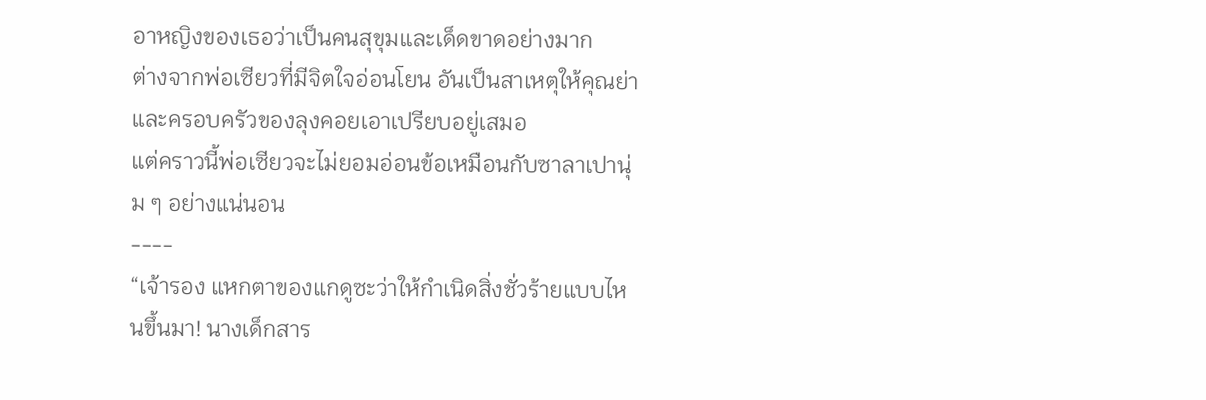อาหญิงของเธอว่าเป็นคนสุขุมและเด็ดขาดอย่างมาก
ต่างจากพ่อเซียวที่มีจิตใจอ่อนโยน อันเป็นสาเหตุให้คุณย่าและครอบครัวของลุงคอยเอาเปรียบอยู่เสมอ
แต่คราวนี้พ่อเซียวจะไม่ยอมอ่อนข้อเหมือนกับซาลาเปานุ่ม ๆ อย่างแน่นอน
----
“เจ้ารอง แหกตาของแกดูซะว่าให้กำเนิดสิ่งชั่วร้ายแบบไหนขึ้นมา! นางเด็กสาร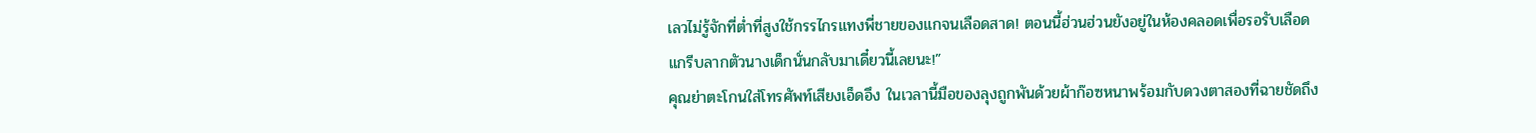เลวไม่รู้จักที่ต่ำที่สูงใช้กรรไกรแทงพี่ชายของแกจนเลือดสาด! ตอนนี้ฮ่วนฮ่วนยังอยู่ในห้องคลอดเพื่อรอรับเลือด แกรีบลากตัวนางเด็กนั่นกลับมาเดี๋ยวนี้เลยนะ!”
คุณย่าตะโกนใส่โทรศัพท์เสียงเอ็ดอึง ในเวลานี้มือของลุงถูกพันด้วยผ้าก๊อซหนาพร้อมกับดวงตาสองที่ฉายชัดถึง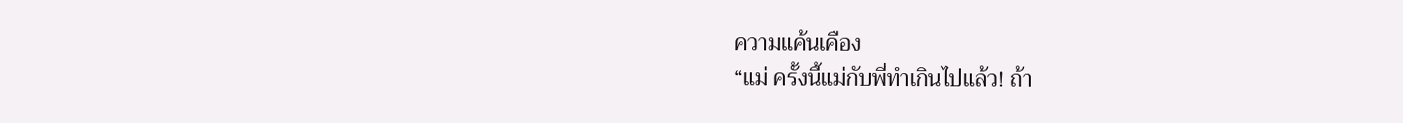ความแค้นเคือง
“แม่ ครั้งนี้แม่กับพี่ทำเกินไปแล้ว! ถ้า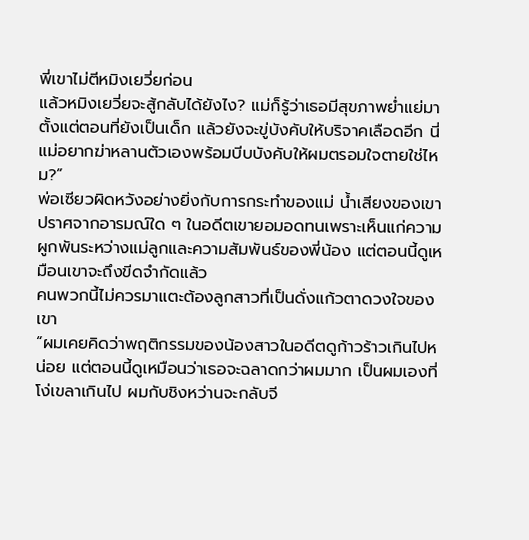พี่เขาไม่ตีหมิงเยวี่ยก่อน
แล้วหมิงเยวี่ยจะสู้กลับได้ยังไง? แม่ก็รู้ว่าเธอมีสุขภาพย่ำแย่มาตั้งแต่ตอนที่ยังเป็นเด็ก แล้วยังจะขู่บังคับให้บริจาคเลือดอีก นี่แม่อยากฆ่าหลานตัวเองพร้อมบีบบังคับให้ผมตรอมใจตายใช่ไหม?”
พ่อเซียวผิดหวังอย่างยิ่งกับการกระทำของแม่ น้ำเสียงของเขาปราศจากอารมณ์ใด ๆ ในอดีตเขายอมอดทนเพราะเห็นแก่ความผูกพันระหว่างแม่ลูกและความสัมพันธ์ของพี่น้อง แต่ตอนนี้ดูเหมือนเขาจะถึงขีดจำกัดแล้ว
คนพวกนี้ไม่ควรมาแตะต้องลูกสาวที่เป็นดั่งแก้วตาดวงใจของเขา
“ผมเคยคิดว่าพฤติกรรมของน้องสาวในอดีตดูก้าวร้าวเกินไปหน่อย แต่ตอนนี้ดูเหมือนว่าเธอจะฉลาดกว่าผมมาก เป็นผมเองที่โง่เขลาเกินไป ผมกับชิงหว่านจะกลับจี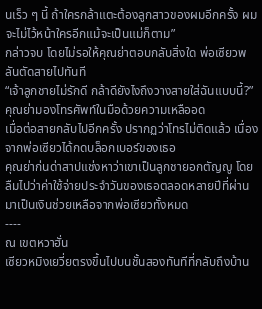นเร็ว ๆ นี้ ถ้าใครกล้าแตะต้องลูกสาวของผมอีกครั้ง ผมจะไม่ไว้หน้าใครอีกแม้จะเป็นแม่ก็ตาม”
กล่าวจบ โดยไม่รอให้คุณย่าตอบกลับสิ่งใด พ่อเซียวพลันตัดสายไปทันที
“เจ้าลูกชายไม่รักดี กล้าดียังไงถึงวางสายใส่ฉันแบบนี้?” คุณย่ามองโทรศัพท์ในมือด้วยความเหลืออด
เมื่อต่อสายกลับไปอีกครั้ง ปรากฏว่าโทรไม่ติดแล้ว เนื่องจากพ่อเซียวได้กดบล็อกเบอร์ของเธอ
คุณย่าก่นด่าสาปแช่งหาว่าเขาเป็นลูกชายอกตัญญู โดยลืมไปว่าค่าใช้จ่ายประจำวันของเธอตลอดหลายปีที่ผ่านมาเป็นเงินช่วยเหลือจากพ่อเซียวทั้งหมด
----
ณ เขตหวาฮั่น
เซียวหมิงเยวี่ยตรงขึ้นไปบนชั้นสองทันทีที่กลับถึงบ้าน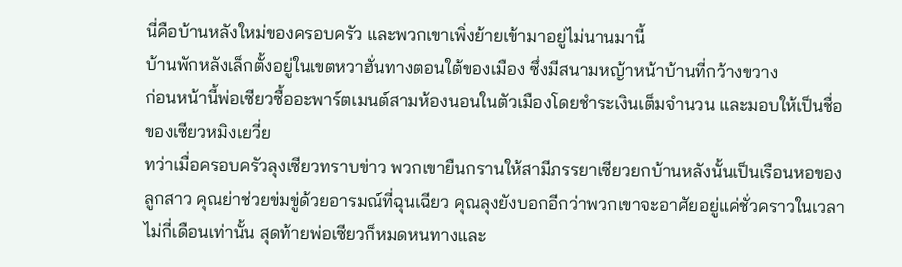นี่คือบ้านหลังใหม่ของครอบครัว และพวกเขาเพิ่งย้ายเข้ามาอยู่ไม่นานมานี้
บ้านพักหลังเล็กตั้งอยู่ในเขตหวาฮั่นทางตอนใต้ของเมือง ซึ่งมีสนามหญ้าหน้าบ้านที่กว้างขวาง
ก่อนหน้านี้พ่อเซียวซื้ออะพาร์ตเมนต์สามห้องนอนในตัวเมืองโดยชำระเงินเต็มจำนวน และมอบให้เป็นชื่อของเซียวหมิงเยวี่ย
ทว่าเมื่อครอบครัวลุงเซียวทราบข่าว พวกเขายืนกรานให้สามีภรรยาเซียวยกบ้านหลังนั้นเป็นเรือนหอของลูกสาว คุณย่าช่วยข่มขู่ด้วยอารมณ์ที่ฉุนเฉียว คุณลุงยังบอกอีกว่าพวกเขาจะอาศัยอยู่แค่ชั่วคราวในเวลาไม่กี่เดือนเท่านั้น สุดท้ายพ่อเซียวก็หมดหนทางและ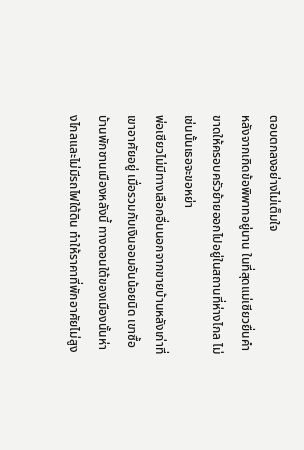ตอบตกลงอย่างไม่เต็มใจ
หลังจากเกิดข้อพิพาทอยู่นาน ในที่สุดแม่เซียวยื่นคำขาดให้ครอบครัวย้ายออกไปอยู่ในสถานที่ห่างไกล ไม่เช่นนั้นเธอจะขอหย่า
พ่อเซียวไม่มีทางเลือกอื่นนอกจากขายบ้านหลังเก่าที่เขาอาศัยอยู่ เมื่อรวมกับเงินออมอันน้อยนิด เขาซื้อบ้านพักชานเมืองหลังนี้ ทางตอนใต้ของเมืองนั้นห่างไกลและไม่มีรถไฟใต้ดิน ทำให้ราคาที่พักอาศัยไม่สูง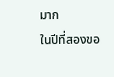มาก
ในปีที่สองขอ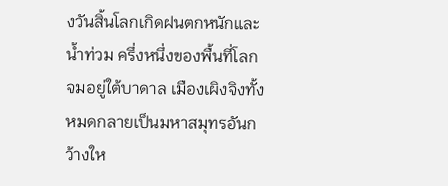งวันสิ้นโลกเกิดฝนตกหนักและน้ำท่วม ครึ่งหนึ่งของพื้นที่โลกจมอยู่ใต้บาดาล เมืองเผิงจิงทั้งหมดกลายเป็นมหาสมุทรอันกว้างให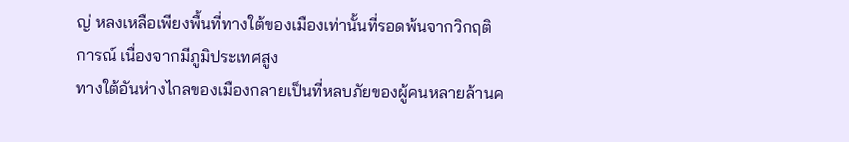ญ่ หลงเหลือเพียงพื้นที่ทางใต้ของเมืองเท่านั้นที่รอดพ้นจากวิกฤติการณ์ เนื่องจากมีภูมิประเทศสูง
ทางใต้อันห่างไกลของเมืองกลายเป็นที่หลบภัยของผู้คนหลายล้านค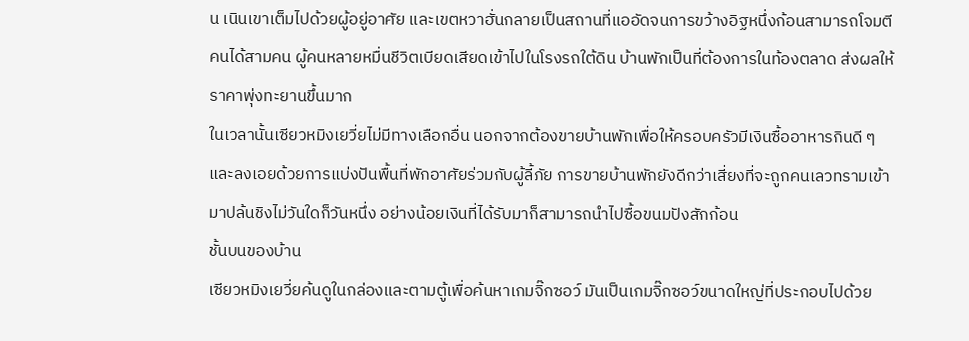น เนินเขาเต็มไปด้วยผู้อยู่อาศัย และเขตหวาฮั่นกลายเป็นสถานที่แออัดจนการขว้างอิฐหนึ่งก้อนสามารถโจมตีคนได้สามคน ผู้คนหลายหมื่นชีวิตเบียดเสียดเข้าไปในโรงรถใต้ดิน บ้านพักเป็นที่ต้องการในท้องตลาด ส่งผลให้ราคาพุ่งทะยานขึ้นมาก
ในเวลานั้นเซียวหมิงเยวี่ยไม่มีทางเลือกอื่น นอกจากต้องขายบ้านพักเพื่อให้ครอบครัวมีเงินซื้ออาหารกินดี ๆ และลงเอยด้วยการแบ่งปันพื้นที่พักอาศัยร่วมกับผู้ลี้ภัย การขายบ้านพักยังดีกว่าเสี่ยงที่จะถูกคนเลวทรามเข้ามาปล้นชิงไม่วันใดก็วันหนึ่ง อย่างน้อยเงินที่ได้รับมาก็สามารถนำไปซื้อขนมปังสักก้อน
ชั้นบนของบ้าน
เซียวหมิงเยวี่ยค้นดูในกล่องและตามตู้เพื่อค้นหาเกมจิ๊กซอว์ มันเป็นเกมจิ๊กซอว์ขนาดใหญ่ที่ประกอบไปด้วย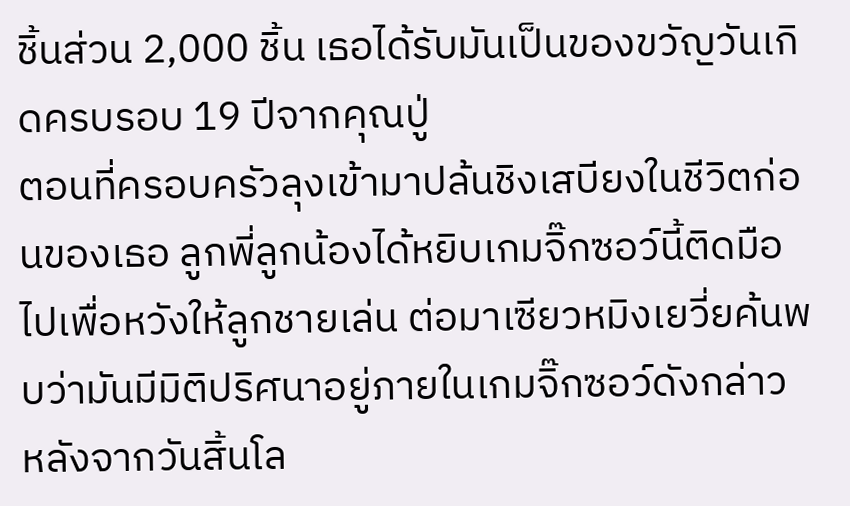ชิ้นส่วน 2,000 ชิ้น เธอได้รับมันเป็นของขวัญวันเกิดครบรอบ 19 ปีจากคุณปู่
ตอนที่ครอบครัวลุงเข้ามาปล้นชิงเสบียงในชีวิตก่อนของเธอ ลูกพี่ลูกน้องได้หยิบเกมจิ๊กซอว์นี้ติดมือไปเพื่อหวังให้ลูกชายเล่น ต่อมาเซียวหมิงเยวี่ยค้นพบว่ามันมีมิติปริศนาอยู่ภายในเกมจิ๊กซอว์ดังกล่าว
หลังจากวันสิ้นโล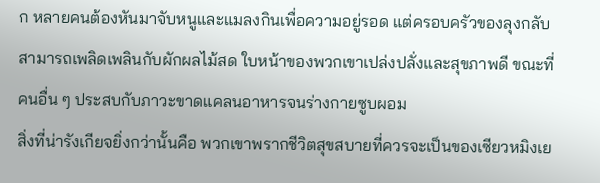ก หลายคนต้องหันมาจับหนูและแมลงกินเพื่อความอยู่รอด แต่ครอบครัวของลุงกลับสามารถเพลิดเพลินกับผักผลไม้สด ใบหน้าของพวกเขาเปล่งปลั่งและสุขภาพดี ขณะที่คนอื่น ๆ ประสบกับภาวะขาดแคลนอาหารจนร่างกายซูบผอม
สิ่งที่น่ารังเกียจยิ่งกว่านั้นคือ พวกเขาพรากชีวิตสุขสบายที่ควรจะเป็นของเซียวหมิงเย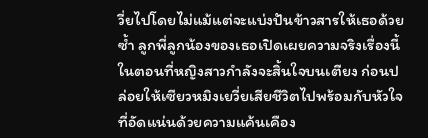วี่ยไปโดยไม่แม้แต่จะแบ่งปันข้าวสารให้เธอด้วยซ้ำ ลูกพี่ลูกน้องของเธอเปิดเผยความจริงเรื่องนี้ในตอนที่หญิงสาวกำลังจะสิ้นใจบนเตียง ก่อนปล่อยให้เซียวหมิงเยวี่ยเสียชีวิตไปพร้อมกับหัวใจที่อัดแน่นด้วยความแค้นเคือง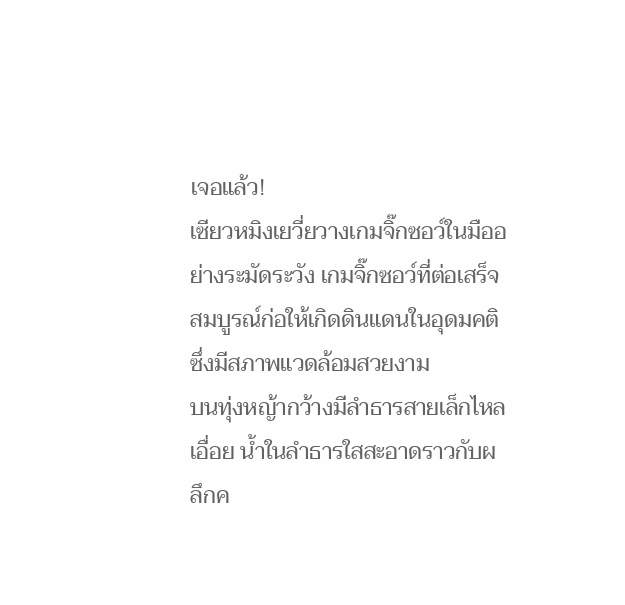เจอแล้ว!
เซียวหมิงเยวี่ยวางเกมจิ๊กซอว์ในมืออย่างระมัดระวัง เกมจิ๊กซอว์ที่ต่อเสร็จสมบูรณ์ก่อให้เกิดดินแดนในอุดมคติซึ่งมีสภาพแวดล้อมสวยงาม
บนทุ่งหญ้ากว้างมีลำธารสายเล็กไหลเอื่อย น้ำในลำธารใสสะอาดราวกับผลึกค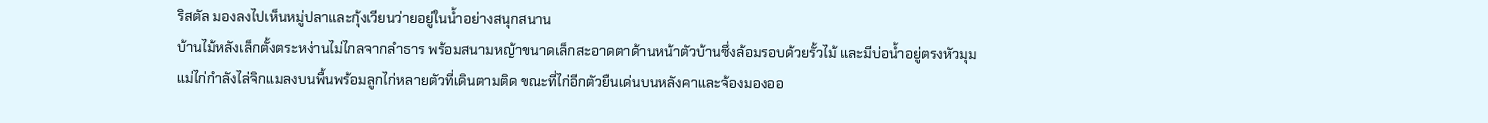ริสตัล มองลงไปเห็นหมู่ปลาและกุ้งเวียนว่ายอยู่ในน้ำอย่างสนุกสนาน
บ้านไม้หลังเล็กตั้งตระหง่านไม่ไกลจากลำธาร พร้อมสนามหญ้าขนาดเล็กสะอาดตาด้านหน้าตัวบ้านซึ่งล้อมรอบด้วยรั้วไม้ และมีบ่อน้ำอยู่ตรงหัวมุม
แม่ไก่กำลังไล่จิกแมลงบนพื้นพร้อมลูกไก่หลายตัวที่เดินตามติด ขณะที่ไก่อีกตัวยืนเด่นบนหลังคาและจ้องมองออ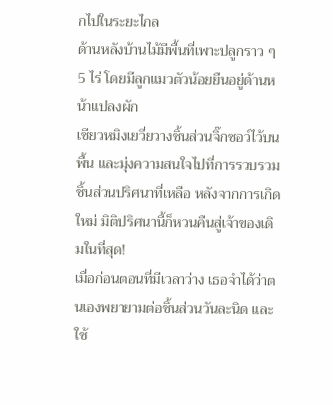กไปในระยะไกล
ด้านหลังบ้านไม้มีพื้นที่เพาะปลูกราว ๆ 5 ไร่ โดยมีลูกแมวตัวน้อยยืนอยู่ด้านหน้าแปลงผัก
เซียวหมิงเยวี่ยวางชิ้นส่วนจิ๊กซอว์ไว้บนพื้น และมุ่งความสนใจไปที่การรวบรวมชิ้นส่วนปริศนาที่เหลือ หลังจากการเกิดใหม่ มิติปริศนานี้ก็หวนคืนสู่เจ้าของเดิมในที่สุด!
เมื่อก่อนตอนที่มีเวลาว่าง เธอจำได้ว่าตนเองพยายามต่อชิ้นส่วนวันละนิด และใช้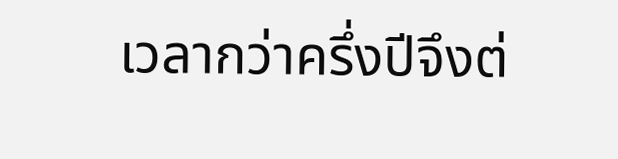เวลากว่าครึ่งปีจึงต่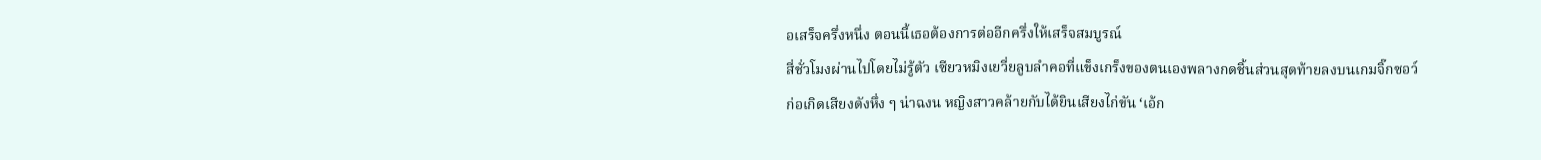อเสร็จครึ่งหนึ่ง ตอนนี้เธอต้องการต่ออีกครึ่งให้เสร็จสมบูรณ์
สี่ชั่วโมงผ่านไปโดยไม่รู้ตัว เซียวหมิงเยวี่ยลูบลำคอที่แข็งเกร็งของตนเองพลางกดชิ้นส่วนสุดท้ายลงบนเกมจิ๊กซอว์
ก่อเกิดเสียงดังหึ่ง ๆ น่าฉงน หญิงสาวคล้ายกับได้ยินเสียงไก่ขัน ‘เอ้ก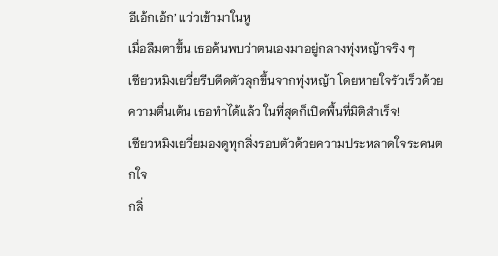อีเอ้กเอ้ก’ แว่วเข้ามาในหู
เมื่อลืมตาขึ้น เธอค้นพบว่าตนเองมาอยู่กลางทุ่งหญ้าจริง ๆ
เซียวหมิงเยวี่ยรีบดีดตัวลุกขึ้นจากทุ่งหญ้า โดยหายใจรัวเร็วด้วยความตื่นเต้น เธอทำได้แล้ว ในที่สุดก็เปิดพื้นที่มิติสำเร็จ!
เซียวหมิงเยวี่ยมองดูทุกสิ่งรอบตัวด้วยความประหลาดใจระคนตกใจ
กลิ่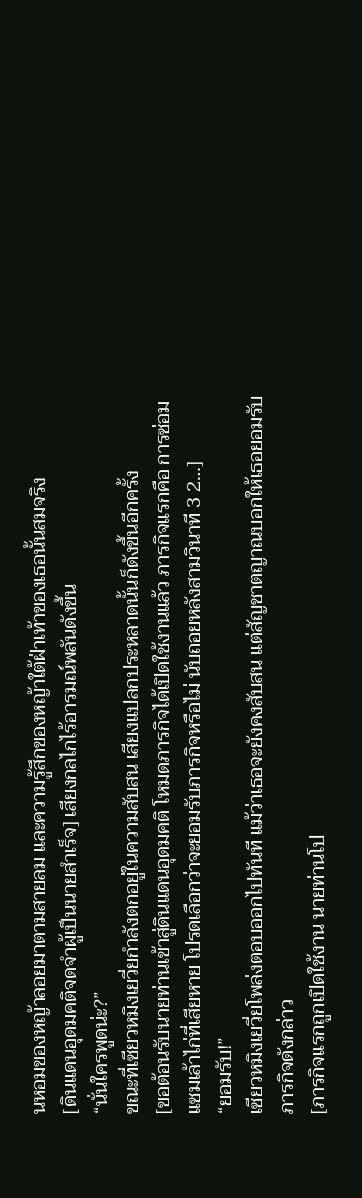นหอมของหญ้าลอยมาตามสายลม และความรู้สึกของหญ้าใต้ฝ่าเท้าของเธอนั้นสมจริง
[ดินแดนอุดมคติจดจำผู้เป็นนายสำเร็จ] เสียงกลไกไร้อารมณ์พลันดังขึ้น
“นั่นใครพูดน่ะ?”
ขณะที่เซียวหมิงเยวี่ยกำลังตกอยู่ในความสับสน เสียงแปลกประหลาดนั้นก็ดังขึ้นอีกครั้ง
[ขอต้อนรับนายท่านเข้าสู่ดินแดนอุดมคติ โหมดภารกิจได้เปิดใช้งานแล้ว ภารกิจแรกคือ การซ่อมแซมเล้าไก่ที่เสียหาย โปรดเลือกว่าจะยอมรับภารกิจหรือไม่ นับถอยหลังสามวินาที 3 2…]
“ยอมรับ!”
เซียวหมิงเยวี่ยโพล่งตอบออกไปทันที แม้ว่าเธอจะยังคงสับสน แต่สัญชาตญาณบอกให้เธอยอมรับภารกิจดังกล่าว
[ภารกิจแรกถูกเปิดใช้งาน นายท่านโป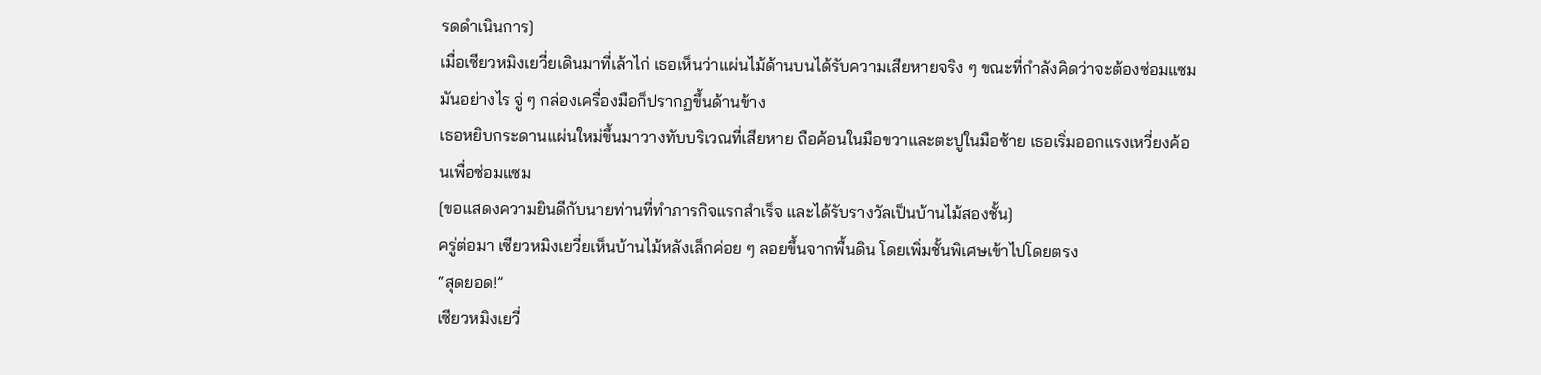รดดำเนินการ]
เมื่อเซียวหมิงเยวี่ยเดินมาที่เล้าไก่ เธอเห็นว่าแผ่นไม้ด้านบนได้รับความเสียหายจริง ๆ ขณะที่กำลังคิดว่าจะต้องซ่อมแซมมันอย่างไร จู่ ๆ กล่องเครื่องมือก็ปรากฏขึ้นด้านข้าง
เธอหยิบกระดานแผ่นใหม่ขึ้นมาวางทับบริเวณที่เสียหาย ถือค้อนในมือขวาและตะปูในมือซ้าย เธอเริ่มออกแรงเหวี่ยงค้อนเพื่อซ่อมแซม
[ขอแสดงความยินดีกับนายท่านที่ทำภารกิจแรกสำเร็จ และได้รับรางวัลเป็นบ้านไม้สองชั้น]
ครู่ต่อมา เซียวหมิงเยวี่ยเห็นบ้านไม้หลังเล็กค่อย ๆ ลอยขึ้นจากพื้นดิน โดยเพิ่มชั้นพิเศษเข้าไปโดยตรง
“สุดยอด!”
เซียวหมิงเยวี่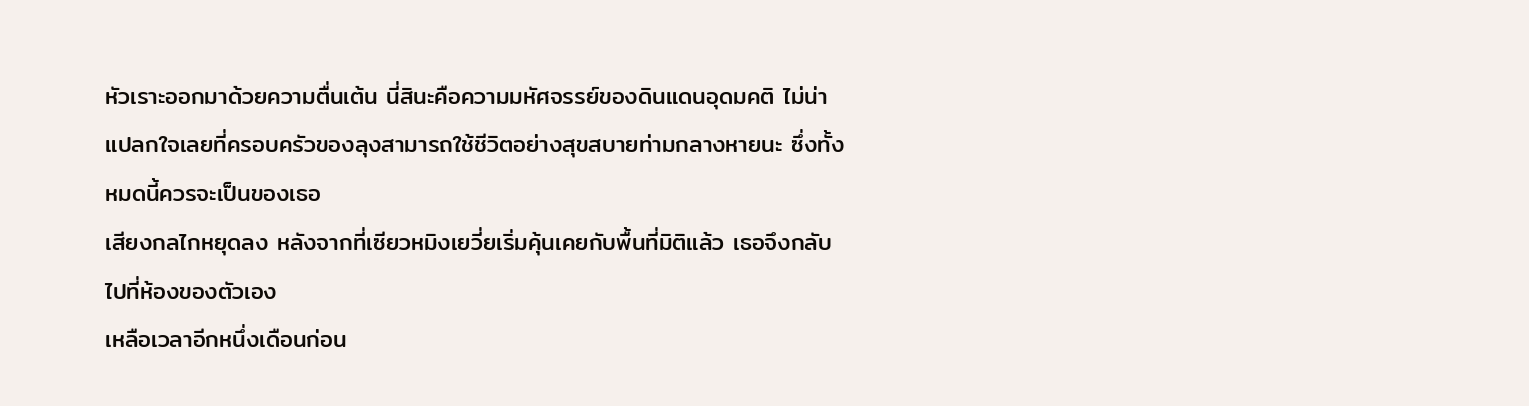หัวเราะออกมาด้วยความตื่นเต้น นี่สินะคือความมหัศจรรย์ของดินแดนอุดมคติ ไม่น่าแปลกใจเลยที่ครอบครัวของลุงสามารถใช้ชีวิตอย่างสุขสบายท่ามกลางหายนะ ซึ่งทั้งหมดนี้ควรจะเป็นของเธอ
เสียงกลไกหยุดลง หลังจากที่เซียวหมิงเยวี่ยเริ่มคุ้นเคยกับพื้นที่มิติแล้ว เธอจึงกลับไปที่ห้องของตัวเอง
เหลือเวลาอีกหนึ่งเดือนก่อน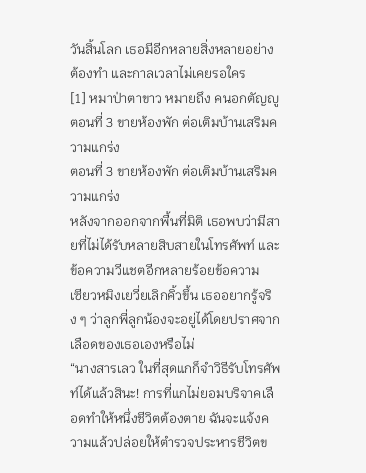วันสิ้นโลก เธอมีอีกหลายสิ่งหลายอย่างต้องทำ และกาลเวลาไม่เคยรอใคร
[1] หมาป่าตาขาว หมายถึง คนอกตัญญู
ตอนที่ 3 ขายห้องพัก ต่อเติมบ้านเสริมความแกร่ง
ตอนที่ 3 ขายห้องพัก ต่อเติมบ้านเสริมความแกร่ง
หลังจากออกจากพื้นที่มิติ เธอพบว่ามีสายที่ไม่ได้รับหลายสิบสายในโทรศัพท์ และข้อความวีแชตอีกหลายร้อยข้อความ
เซียวหมิงเยวี่ยเลิกคิ้วขึ้น เธออยากรู้จริง ๆ ว่าลูกพี่ลูกน้องจะอยู่ได้โดยปราศจากเลือดของเธอเองหรือไม่
“นางสารเลว ในที่สุดแกก็จำวิธีรับโทรศัพท์ได้แล้วสินะ! การที่แกไม่ยอมบริจาคเลือดทำให้หนึ่งชีวิตต้องตาย ฉันจะแจ้งความแล้วปล่อยให้ตำรวจประหารชีวิตข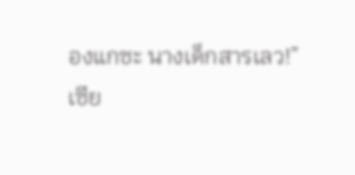องแกซะ นางเด็กสารเลว!”
เซีย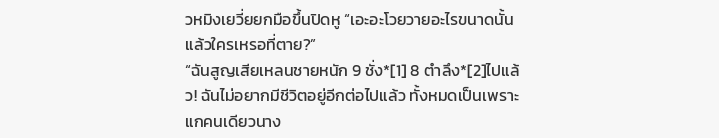วหมิงเยวี่ยยกมือขึ้นปิดหู “เอะอะโวยวายอะไรขนาดนั้น แล้วใครเหรอที่ตาย?”
“ฉันสูญเสียเหลนชายหนัก 9 ชั่ง*[1] 8 ตำลึง*[2]ไปแล้ว! ฉันไม่อยากมีชีวิตอยู่อีกต่อไปแล้ว ทั้งหมดเป็นเพราะแกคนเดียวนาง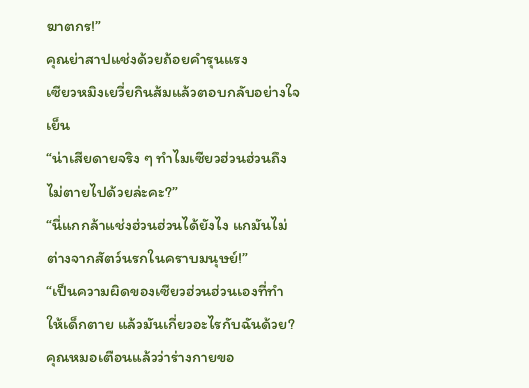ฆาตกร!”
คุณย่าสาปแช่งด้วยถ้อยคำรุนแรง
เซียวหมิงเยวี่ยกินส้มแล้วตอบกลับอย่างใจเย็น
“น่าเสียดายจริง ๆ ทำไมเซียวฮ่วนฮ่วนถึงไม่ตายไปด้วยล่ะคะ?”
“นี่แกกล้าแช่งฮ่วนฮ่วนได้ยังไง แกมันไม่ต่างจากสัตว์นรกในคราบมนุษย์!”
“เป็นความผิดของเซียวฮ่วนฮ่วนเองที่ทำให้เด็กตาย แล้วมันเกี่ยวอะไรกับฉันด้วย? คุณหมอเตือนแล้วว่าร่างกายขอ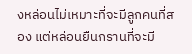งหล่อนไม่เหมาะที่จะมีลูกคนที่สอง แต่หล่อนยืนกรานที่จะมี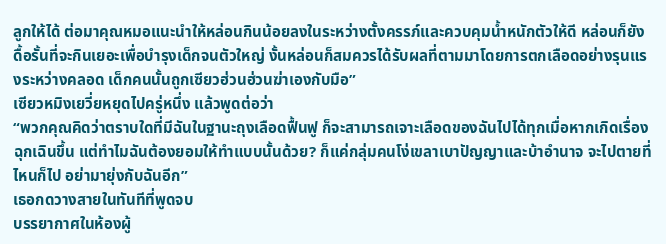ลูกให้ได้ ต่อมาคุณหมอแนะนำให้หล่อนกินน้อยลงในระหว่างตั้งครรภ์และควบคุมน้ำหนักตัวให้ดี หล่อนก็ยังดื้อรั้นที่จะกินเยอะเพื่อบำรุงเด็กจนตัวใหญ่ งั้นหล่อนก็สมควรได้รับผลที่ตามมาโดยการตกเลือดอย่างรุนแรงระหว่างคลอด เด็กคนนั้นถูกเซียวฮ่วนฮ่วนฆ่าเองกับมือ”
เซียวหมิงเยวี่ยหยุดไปครู่หนึ่ง แล้วพูดต่อว่า
“พวกคุณคิดว่าตราบใดที่มีฉันในฐานะถุงเลือดฟื้นฟู ก็จะสามารถเจาะเลือดของฉันไปได้ทุกเมื่อหากเกิดเรื่องฉุกเฉินขึ้น แต่ทำไมฉันต้องยอมให้ทำแบบนั้นด้วย? ก็แค่กลุ่มคนโง่เขลาเบาปัญญาและบ้าอำนาจ จะไปตายที่ไหนก็ไป อย่ามายุ่งกับฉันอีก”
เธอกดวางสายในทันทีที่พูดจบ
บรรยากาศในห้องผู้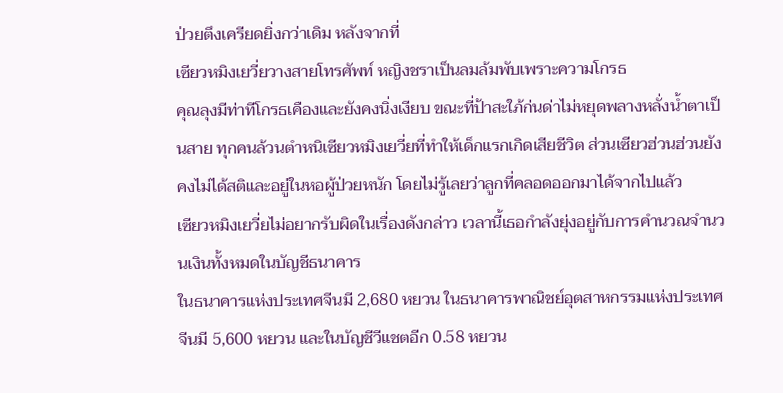ป่วยตึงเครียดยิ่งกว่าเดิม หลังจากที่
เซียวหมิงเยวี่ยวางสายโทรศัพท์ หญิงชราเป็นลมล้มพับเพราะความโกรธ
คุณลุงมีท่าทีโกรธเคืองและยังคงนิ่งเงียบ ขณะที่ป้าสะใภ้ก่นด่าไม่หยุดพลางหลั่งน้ำตาเป็นสาย ทุกคนล้วนตำหนิเซียวหมิงเยวี่ยที่ทำให้เด็กแรกเกิดเสียชีวิต ส่วนเซียวฮ่วนฮ่วนยังคงไม่ได้สติและอยู่ในหอผู้ป่วยหนัก โดยไม่รู้เลยว่าลูกที่คลอดออกมาได้จากไปแล้ว
เซียวหมิงเยวี่ยไม่อยากรับผิดในเรื่องดังกล่าว เวลานี้เธอกำลังยุ่งอยู่กับการคำนวณจำนวนเงินทั้งหมดในบัญชีธนาคาร
ในธนาคารแห่งประเทศจีนมี 2,680 หยวน ในธนาคารพาณิชย์อุตสาหกรรมแห่งประเทศจีนมี 5,600 หยวน และในบัญชีวีแชตอีก 0.58 หยวน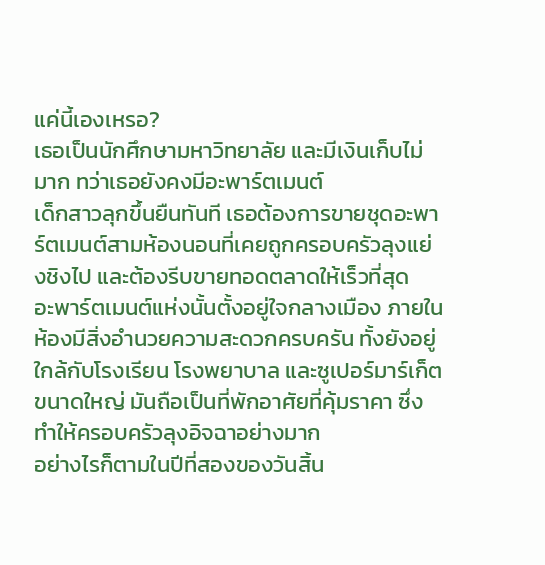แค่นี้เองเหรอ?
เธอเป็นนักศึกษามหาวิทยาลัย และมีเงินเก็บไม่มาก ทว่าเธอยังคงมีอะพาร์ตเมนต์
เด็กสาวลุกขึ้นยืนทันที เธอต้องการขายชุดอะพาร์ตเมนต์สามห้องนอนที่เคยถูกครอบครัวลุงแย่งชิงไป และต้องรีบขายทอดตลาดให้เร็วที่สุด
อะพาร์ตเมนต์แห่งนั้นตั้งอยู่ใจกลางเมือง ภายในห้องมีสิ่งอำนวยความสะดวกครบครัน ทั้งยังอยู่ใกล้กับโรงเรียน โรงพยาบาล และซูเปอร์มาร์เก็ตขนาดใหญ่ มันถือเป็นที่พักอาศัยที่คุ้มราคา ซึ่งทำให้ครอบครัวลุงอิจฉาอย่างมาก
อย่างไรก็ตามในปีที่สองของวันสิ้น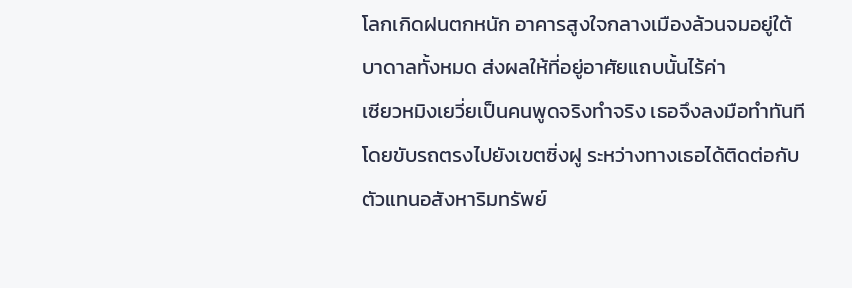โลกเกิดฝนตกหนัก อาคารสูงใจกลางเมืองล้วนจมอยู่ใต้บาดาลทั้งหมด ส่งผลให้ที่อยู่อาศัยแถบนั้นไร้ค่า
เซียวหมิงเยวี่ยเป็นคนพูดจริงทำจริง เธอจึงลงมือทำทันที โดยขับรถตรงไปยังเขตซิ่งฝู ระหว่างทางเธอได้ติดต่อกับตัวแทนอสังหาริมทรัพย์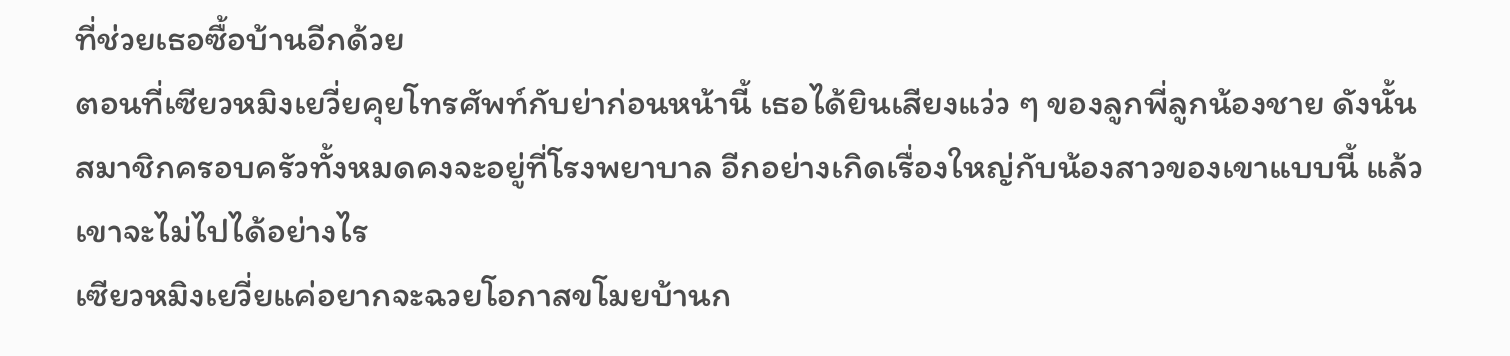ที่ช่วยเธอซื้อบ้านอีกด้วย
ตอนที่เซียวหมิงเยวี่ยคุยโทรศัพท์กับย่าก่อนหน้านี้ เธอได้ยินเสียงแว่ว ๆ ของลูกพี่ลูกน้องชาย ดังนั้นสมาชิกครอบครัวทั้งหมดคงจะอยู่ที่โรงพยาบาล อีกอย่างเกิดเรื่องใหญ่กับน้องสาวของเขาแบบนี้ แล้วเขาจะไม่ไปได้อย่างไร
เซียวหมิงเยวี่ยแค่อยากจะฉวยโอกาสขโมยบ้านก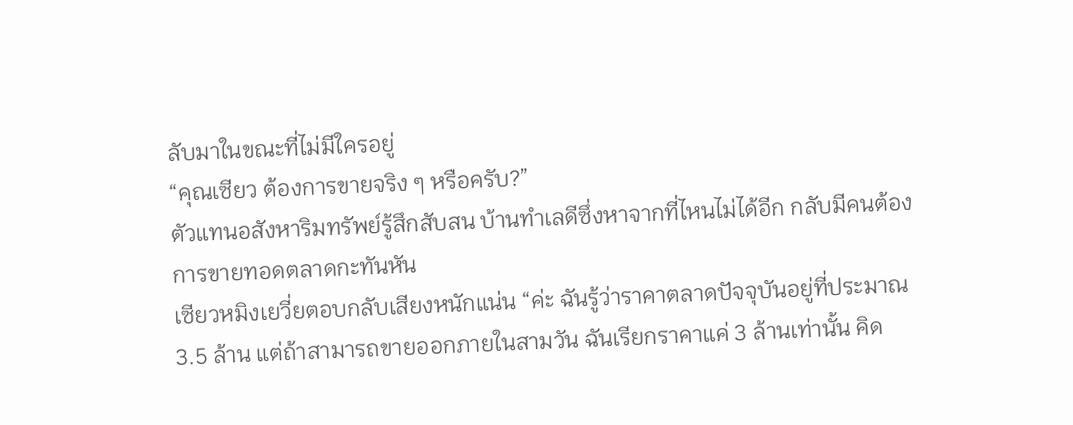ลับมาในขณะที่ไม่มีใครอยู่
“คุณเซียว ต้องการขายจริง ๆ หรือครับ?”
ตัวแทนอสังหาริมทรัพย์รู้สึกสับสน บ้านทำเลดีซึ่งหาจากที่ไหนไม่ได้อีก กลับมีคนต้องการขายทอดตลาดกะทันหัน
เซียวหมิงเยวี่ยตอบกลับเสียงหนักแน่น “ค่ะ ฉันรู้ว่าราคาตลาดปัจจุบันอยู่ที่ประมาณ 3.5 ล้าน แต่ถ้าสามารถขายออกภายในสามวัน ฉันเรียกราคาแค่ 3 ล้านเท่านั้น คิด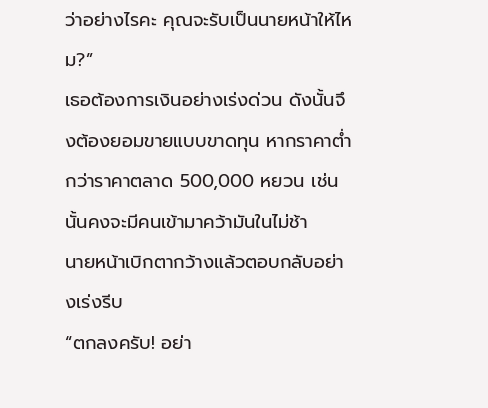ว่าอย่างไรคะ คุณจะรับเป็นนายหน้าให้ไหม?”
เธอต้องการเงินอย่างเร่งด่วน ดังนั้นจึงต้องยอมขายแบบขาดทุน หากราคาต่ำกว่าราคาตลาด 500,000 หยวน เช่นนั้นคงจะมีคนเข้ามาคว้ามันในไม่ช้า
นายหน้าเบิกตากว้างแล้วตอบกลับอย่างเร่งรีบ
“ตกลงครับ! อย่า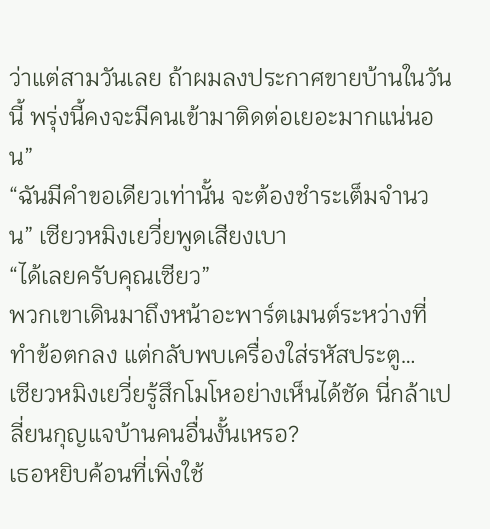ว่าแต่สามวันเลย ถ้าผมลงประกาศขายบ้านในวันนี้ พรุ่งนี้คงจะมีคนเข้ามาติดต่อเยอะมากแน่นอน”
“ฉันมีคำขอเดียวเท่านั้น จะต้องชำระเต็มจำนวน” เซียวหมิงเยวี่ยพูดเสียงเบา
“ได้เลยครับคุณเซียว”
พวกเขาเดินมาถึงหน้าอะพาร์ตเมนต์ระหว่างที่ทำข้อตกลง แต่กลับพบเครื่องใส่รหัสประตู…
เซียวหมิงเยวี่ยรู้สึกโมโหอย่างเห็นได้ชัด นี่กล้าเปลี่ยนกุญแจบ้านคนอื่นงั้นเหรอ?
เธอหยิบค้อนที่เพิ่งใช้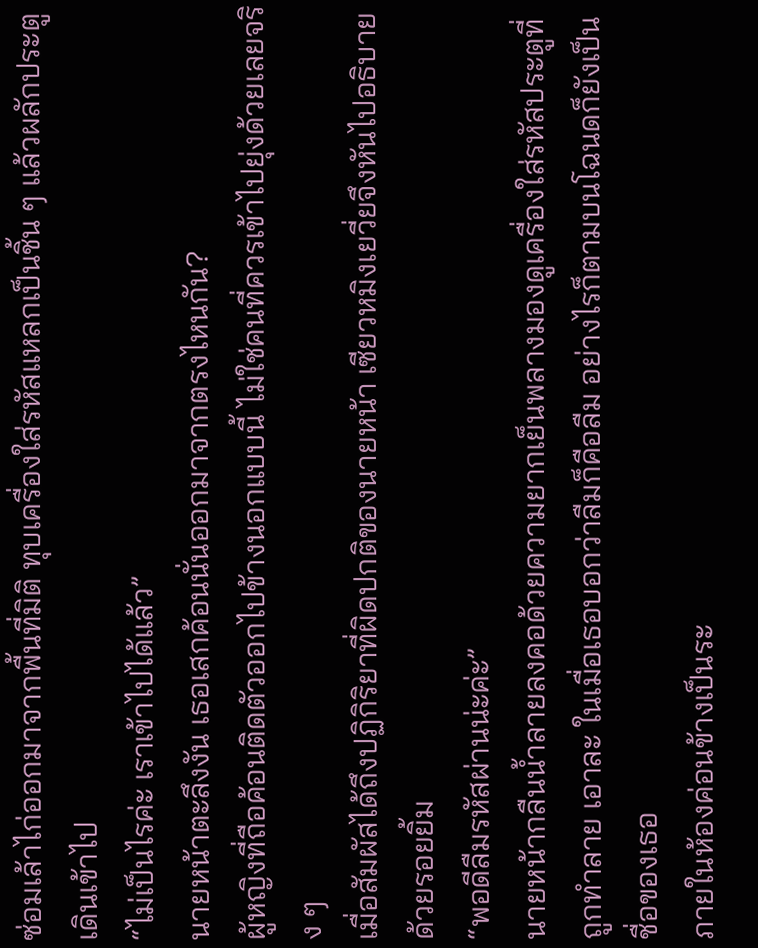ซ่อมเล้าไก่ออกมาจากพื้นที่มิติ ทุบเครื่องใส่รหัสแหลกเป็นชิ้น ๆ แล้วผลักประตูเดินเข้าไป
“ไม่เป็นไรค่ะ เราเข้าไปได้แล้ว”
นายหน้าตะลึงงัน เธอเสกค้อนนั่นออกมาจากตรงไหนกัน?
ผู้หญิงที่ถือค้อนติดตัวออกไปข้างนอกแบบนี้ ไม่ใช่คนที่ควรเข้าไปยุ่งด้วยเลยจริง ๆ
เมื่อสัมผัสได้ถึงปฏิกิริยาที่ผิดปกติของนายหน้า เซียวหมิงเยวี่ยจึงหันไปอธิบายด้วยรอยยิ้ม
“พอดีลืมรหัสผ่านน่ะค่ะ”
นายหน้ากลืนน้ำลายลงคอด้วยความยากเย็นพลางมองดูเครื่องใส่รหัสประตูที่ถูกทำลาย เอาละ ในเมื่อเธอบอกว่าลืมก็คือลืม อย่างไรก็ตามบนโฉนดก็ยังเป็นชื่อของเธอ
ภายในห้องค่อนข้างเป็นระ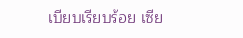เบียบเรียบร้อย เซีย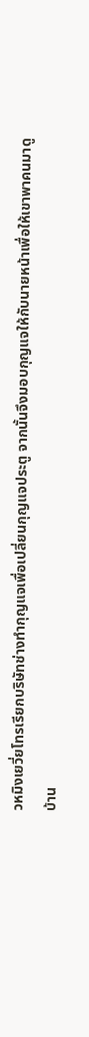วหมิงเยวี่ยโทรเรียกบริษัทช่างทำกุญแจเพื่อเปลี่ยนกุญแจประตู จากนั้นจึงมอบกุญแจให้กับนายหน้าเพื่อให้เขาพาคนมาดูบ้าน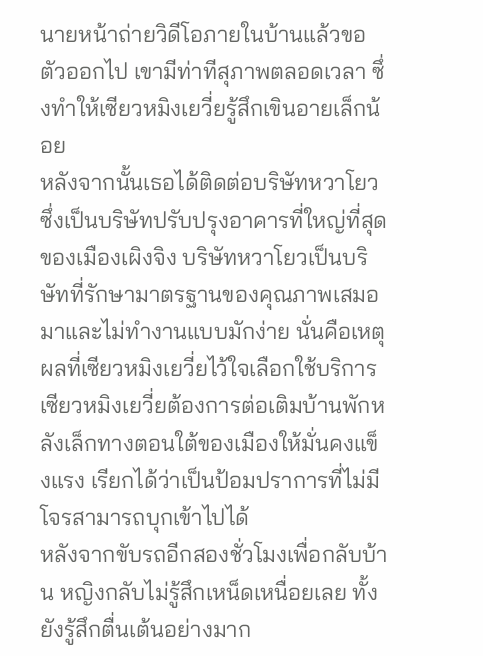นายหน้าถ่ายวิดีโอภายในบ้านแล้วขอตัวออกไป เขามีท่าทีสุภาพตลอดเวลา ซึ่งทำให้เซียวหมิงเยวี่ยรู้สึกเขินอายเล็กน้อย
หลังจากนั้นเธอได้ติดต่อบริษัทหวาโยวซึ่งเป็นบริษัทปรับปรุงอาคารที่ใหญ่ที่สุดของเมืองเผิงจิง บริษัทหวาโยวเป็นบริษัทที่รักษามาตรฐานของคุณภาพเสมอมาและไม่ทำงานแบบมักง่าย นั่นคือเหตุผลที่เซียวหมิงเยวี่ยไว้ใจเลือกใช้บริการ
เซียวหมิงเยวี่ยต้องการต่อเติมบ้านพักหลังเล็กทางตอนใต้ของเมืองให้มั่นคงแข็งแรง เรียกได้ว่าเป็นป้อมปราการที่ไม่มีโจรสามารถบุกเข้าไปได้
หลังจากขับรถอีกสองชั่วโมงเพื่อกลับบ้าน หญิงกลับไม่รู้สึกเหน็ดเหนื่อยเลย ทั้งยังรู้สึกตื่นเต้นอย่างมาก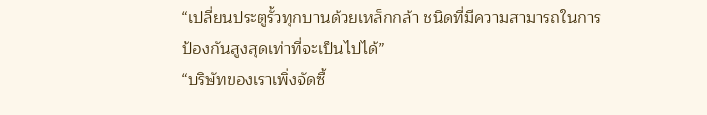“เปลี่ยนประตูรั้วทุกบานด้วยเหล็กกล้า ชนิดที่มีความสามารถในการป้องกันสูงสุดเท่าที่จะเป็นไปได้”
“บริษัทของเราเพิ่งจัดซื้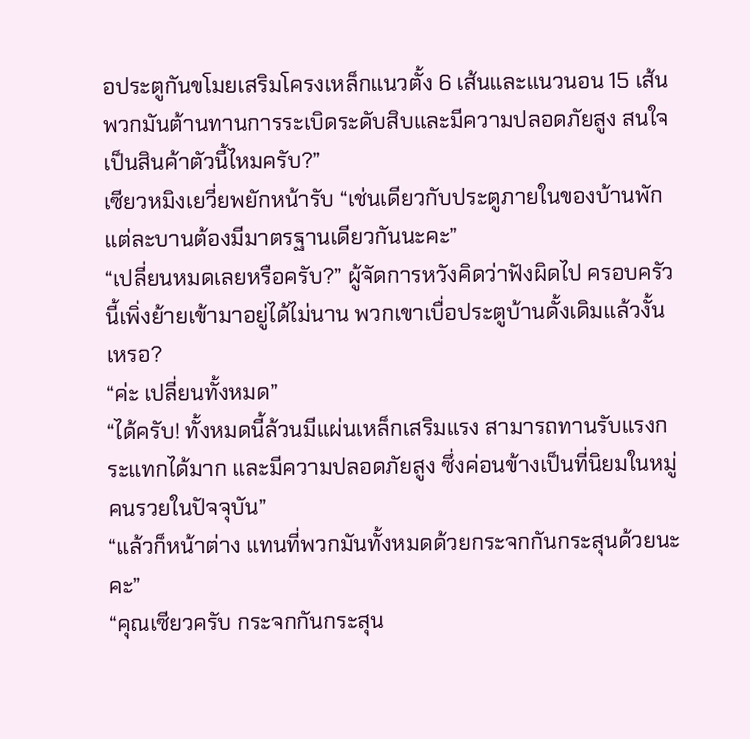อประตูกันขโมยเสริมโครงเหล็กแนวตั้ง 6 เส้นและแนวนอน 15 เส้น พวกมันต้านทานการระเบิดระดับสิบและมีความปลอดภัยสูง สนใจเป็นสินค้าตัวนี้ไหมครับ?”
เซียวหมิงเยวี่ยพยักหน้ารับ “เช่นเดียวกับประตูภายในของบ้านพัก แต่ละบานต้องมีมาตรฐานเดียวกันนะคะ”
“เปลี่ยนหมดเลยหรือครับ?” ผู้จัดการหวังคิดว่าฟังผิดไป ครอบครัวนี้เพิ่งย้ายเข้ามาอยู่ได้ไม่นาน พวกเขาเบื่อประตูบ้านดั้งเดิมแล้วงั้นเหรอ?
“ค่ะ เปลี่ยนทั้งหมด”
“ได้ครับ! ทั้งหมดนี้ล้วนมีแผ่นเหล็กเสริมแรง สามารถทานรับแรงกระแทกได้มาก และมีความปลอดภัยสูง ซึ่งค่อนข้างเป็นที่นิยมในหมู่คนรวยในปัจจุบัน”
“แล้วก็หน้าต่าง แทนที่พวกมันทั้งหมดด้วยกระจกกันกระสุนด้วยนะคะ”
“คุณเซียวครับ กระจกกันกระสุน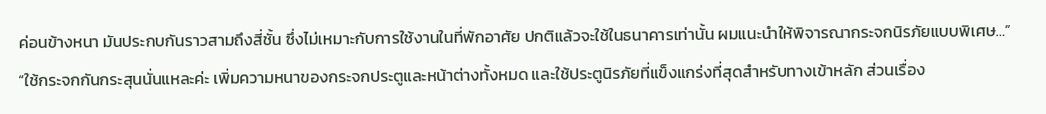ค่อนข้างหนา มันประกบกันราวสามถึงสี่ชั้น ซึ่งไม่เหมาะกับการใช้งานในที่พักอาศัย ปกติแล้วจะใช้ในธนาคารเท่านั้น ผมแนะนำให้พิจารณากระจกนิรภัยแบบพิเศษ…”
“ใช้กระจกกันกระสุนนั่นแหละค่ะ เพิ่มความหนาของกระจกประตูและหน้าต่างทั้งหมด และใช้ประตูนิรภัยที่แข็งแกร่งที่สุดสำหรับทางเข้าหลัก ส่วนเรื่อง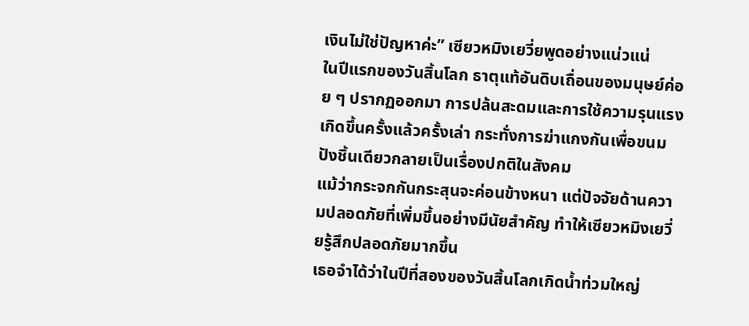เงินไม่ใช่ปัญหาค่ะ” เซียวหมิงเยวี่ยพูดอย่างแน่วแน่
ในปีแรกของวันสิ้นโลก ธาตุแท้อันดิบเถื่อนของมนุษย์ค่อย ๆ ปรากฏออกมา การปล้นสะดมและการใช้ความรุนแรงเกิดขึ้นครั้งแล้วครั้งเล่า กระทั่งการฆ่าแกงกันเพื่อขนมปังชิ้นเดียวกลายเป็นเรื่องปกติในสังคม
แม้ว่ากระจกกันกระสุนจะค่อนข้างหนา แต่ปัจจัยด้านความปลอดภัยที่เพิ่มขึ้นอย่างมีนัยสำคัญ ทำให้เซียวหมิงเยวี่ยรู้สึกปลอดภัยมากขึ้น
เธอจำได้ว่าในปีที่สองของวันสิ้นโลกเกิดน้ำท่วมใหญ่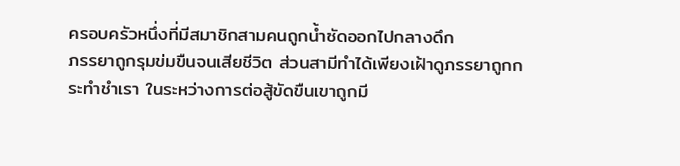ครอบครัวหนึ่งที่มีสมาชิกสามคนถูกน้ำซัดออกไปกลางดึก
ภรรยาถูกรุมข่มขืนจนเสียชีวิต ส่วนสามีทำได้เพียงเฝ้าดูภรรยาถูกกระทำชำเรา ในระหว่างการต่อสู้ขัดขืนเขาถูกมี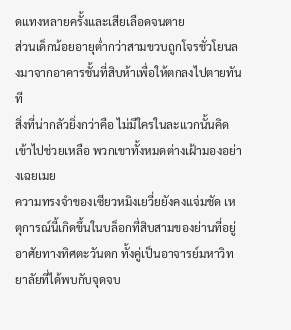ดแทงหลายครั้งและเสียเลือดจนตาย
ส่วนเด็กน้อยอายุต่ำกว่าสามขวบถูกโจรชั่วโยนลงมาจากอาคารชั้นที่สิบห้าเพื่อให้ตกลงไปตายทันที
สิ่งที่น่ากลัวยิ่งกว่าคือ ไม่มีใครในละแวกนั้นคิดเข้าไปช่วยเหลือ พวกเขาทั้งหมดต่างเฝ้ามองอย่างเฉยเมย
ความทรงจำของเซียวหมิงเยวี่ยยังคงแจ่มชัด เหตุการณ์นี้เกิดขึ้นในบล็อกที่สิบสามของย่านที่อยู่อาศัยทางทิศตะวันตก ทั้งคู่เป็นอาจารย์มหาวิทยาลัยที่ได้พบกับจุดจบ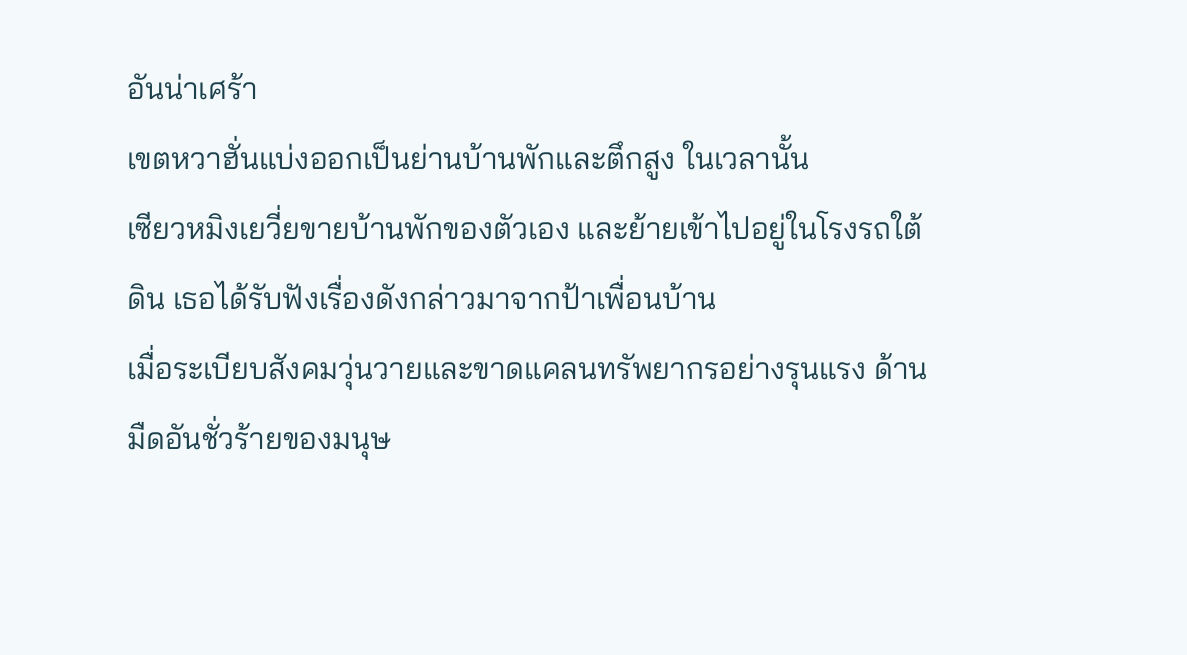อันน่าเศร้า
เขตหวาฮั่นแบ่งออกเป็นย่านบ้านพักและตึกสูง ในเวลานั้น
เซียวหมิงเยวี่ยขายบ้านพักของตัวเอง และย้ายเข้าไปอยู่ในโรงรถใต้ดิน เธอได้รับฟังเรื่องดังกล่าวมาจากป้าเพื่อนบ้าน
เมื่อระเบียบสังคมวุ่นวายและขาดแคลนทรัพยากรอย่างรุนแรง ด้านมืดอันชั่วร้ายของมนุษ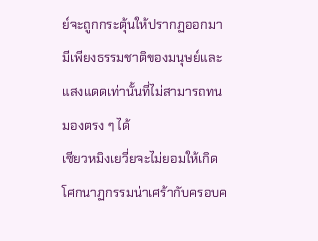ย์จะถูกกระตุ้นให้ปรากฏออกมา
มีเพียงธรรมชาติของมนุษย์และแสงแดดเท่านั้นที่ไม่สามารถทนมองตรง ๆ ได้
เซียวหมิงเยวี่ยจะไม่ยอมให้เกิดโศกนาฏกรรมน่าเศร้ากับครอบค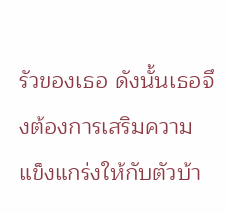รัวของเธอ ดังนั้นเธอจึงต้องการเสริมความแข็งแกร่งให้กับตัวบ้า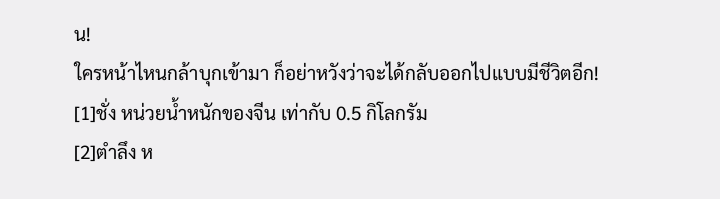น!
ใครหน้าไหนกล้าบุกเข้ามา ก็อย่าหวังว่าจะได้กลับออกไปแบบมีชีวิตอีก!
[1]ชั่ง หน่วยน้ำหนักของจีน เท่ากับ 0.5 กิโลกรัม
[2]ตำลึง ห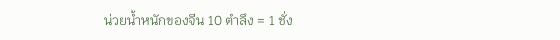น่วยน้ำหนักของจีน 10 ตำลึง = 1 ชั่ง